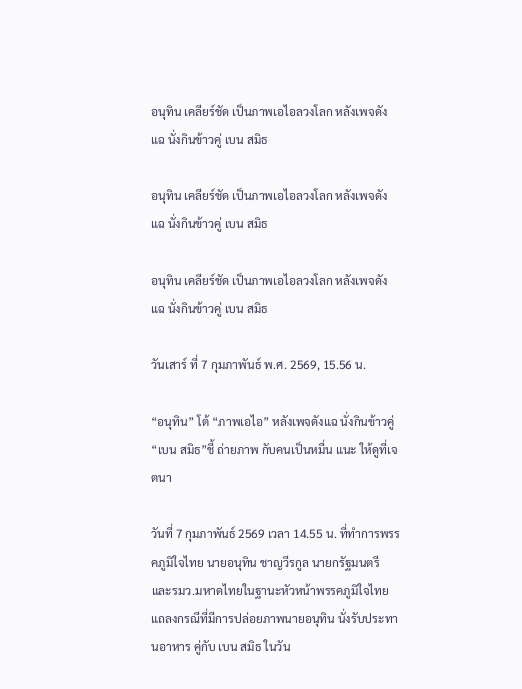อนุทิน เคลียร์ชัด เป็นภาพเอไอลวงโลก หลังเพจดังแฉ นั่งกินข้าวคู่ เบน สมิธ

อนุทิน เคลียร์ชัด เป็นภาพเอไอลวงโลก หลังเพจดังแฉ นั่งกินข้าวคู่ เบน สมิธ

อนุทิน เคลียร์ชัด เป็นภาพเอไอลวงโลก หลังเพจดังแฉ นั่งกินข้าวคู่ เบน สมิธ

วันเสาร์ ที่ 7 กุมภาพันธ์ พ.ศ. 2569, 15.56 น.

“อนุทิน” โต้ “ภาพเอไอ” หลังเพจดังแฉ นั่งกินข้าวคู่“เบน สมิธ”ชี้ ถ่ายภาพ กับคนเป็นหมื่น แนะ ให้ดูที่เจตนา

วันที่ 7 กุมภาพันธ์ 2569 เวลา 14.55 น. ที่ทำการพรรคภูมิใจไทย นายอนุทิน ชาญวีรกูล นายกรัฐมนตรี และรมว.มหาดไทยในฐานะหัวหน้าพรรคภูมิใจไทย แถลงกรณีที่มีการปล่อยภาพนายอนุทิน นั่งรับประทานอาหาร คู่กับ เบน สมิธ ในวัน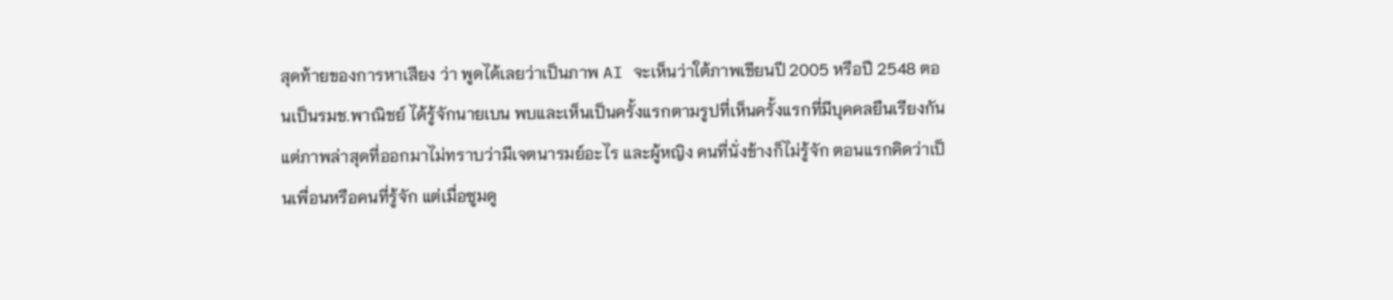สุดท้ายของการหาเสียง ว่า พูดได้เลยว่าเป็นภาพ AI จะเห็นว่าใต้ภาพเขียนปี 2005 หรือปี 2548 ตอนเป็นรมช.พาณิชย์ ได้รู้จักนายเบน พบและเห็นเป็นครั้งแรกตามรูปที่เห็นครั้งแรกที่มีบุคคลยืนเรียงกัน แต่ภาพล่าสุดที่ออกมาไม่ทราบว่ามีเจตนารมย์อะไร และผู้หญิง คนที่นั่งข้างก็ไม่รู้จัก ตอนแรกคิดว่าเป็นเพื่อนหรือคนที่รู้จัก แต่เมื่อซูมดู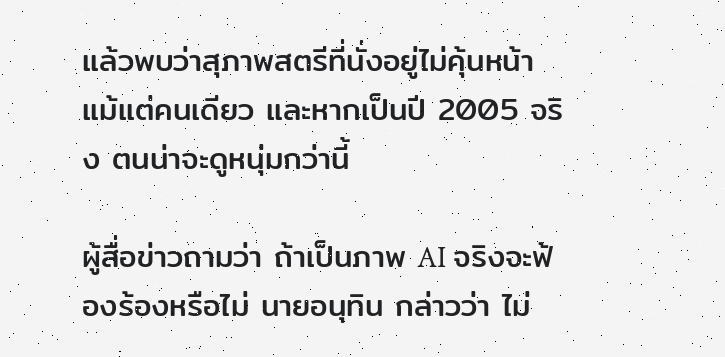แล้วพบว่าสุภาพสตรีที่นั่งอยู่ไม่คุ้นหน้า แม้แต่คนเดียว และหากเป็นปี 2005 จริง ตนน่าจะดูหนุ่มกว่านี้

ผู้สื่อข่าวถามว่า ถ้าเป็นภาพ AI จริงจะฟ้องร้องหรือไม่ นายอนุทิน กล่าวว่า ไม่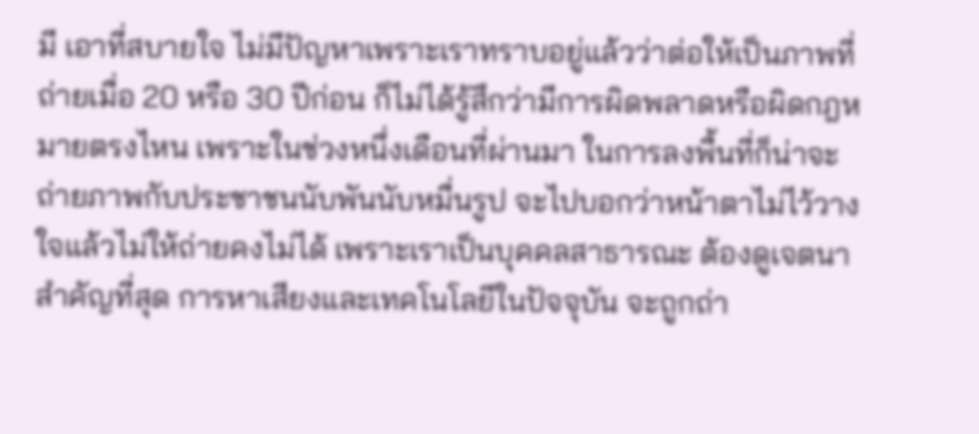มี เอาที่สบายใจ ไม่มีปัญหาเพราะเราทราบอยู่แล้วว่าต่อให้เป็นภาพที่ถ่ายเมื่อ 20 หรือ 30 ปีก่อน ก็ไม่ได้รู้สึกว่ามีการผิดพลาดหรือผิดกฎหมายตรงไหน เพราะในช่วงหนึ่งเดือนที่ผ่านมา ในการลงพื้นที่ก็น่าจะถ่ายภาพกับประชาชนนับพันนับหมื่นรูป จะไปบอกว่าหน้าตาไม่ไว้วางใจแล้วไม่ให้ถ่ายคงไม่ได้ เพราะเราเป็นบุคคลสาธารณะ ต้องดูเจตนาสำคัญที่สุด การหาเสียงและเทคโนโลยีในปัจจุบัน จะถูกถ่า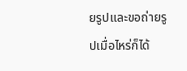ยรูปและขอถ่ายรูปเมื่อไหร่ก็ได้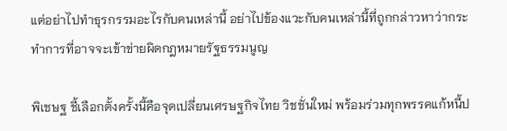แต่อย่าไปทำธุรกรรมอะไรกับคนเหล่านี้ อย่าไปข้องแวะกับคนเหล่านี้ที่ถูกกล่าวหาว่ากระทำการที่อาจจะเข้าข่ายผิดกฎหมายรัฐธรรมนูญ

พิเชษฐ ชี้เลือกตั้งครั้งนี้คือจุดเปลี่ยนเศรษฐกิจไทย วิชชั่นใหม่ พร้อมร่วมทุกพรรคแก้หนี้ป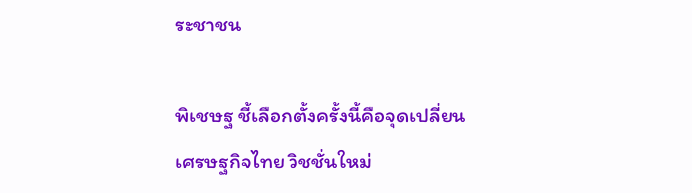ระชาชน

พิเชษฐ ชี้เลือกตั้งครั้งนี้คือจุดเปลี่ยนเศรษฐกิจไทย วิชชั่นใหม่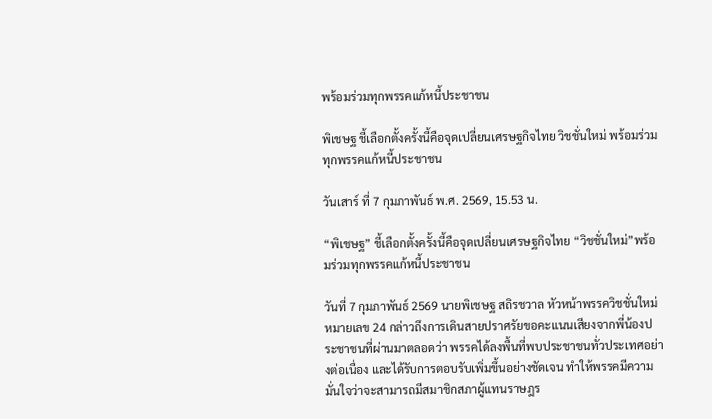พร้อมร่วมทุกพรรคแก้หนี้ประชาชน

พิเชษฐ ชี้เลือกตั้งครั้งนี้คือจุดเปลี่ยนเศรษฐกิจไทย วิชชั่นใหม่ พร้อมร่วมทุกพรรคแก้หนี้ประชาชน

วันเสาร์ ที่ 7 กุมภาพันธ์ พ.ศ. 2569, 15.53 น.

“พิเชษฐ” ชี้เลือกตั้งครั้งนี้คือจุดเปลี่ยนเศรษฐกิจไทย “วิชชั่นใหม่”พร้อมร่วมทุกพรรคแก้หนี้ประชาชน

วันที่ 7 กุมภาพันธ์ 2569 นายพิเชษฐ สถิรชวาล หัวหน้าพรรควิชชั่นใหม่ หมายเลข 24 กล่าวถึงการเดินสายปราศรัยขอคะแนนเสียงจากพี่น้องประชาชนที่ผ่านมาตลอดว่า พรรคได้ลงพื้นที่พบประชาชนทั่วประเทศอย่างต่อเนื่อง และได้รับการตอบรับเพิ่มขึ้นอย่างชัดเจน ทำให้พรรคมีความมั่นใจว่าจะสามารถมีสมาชิกสภาผู้แทนราษฎร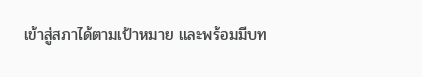เข้าสู่สภาได้ตามเป้าหมาย และพร้อมมีบท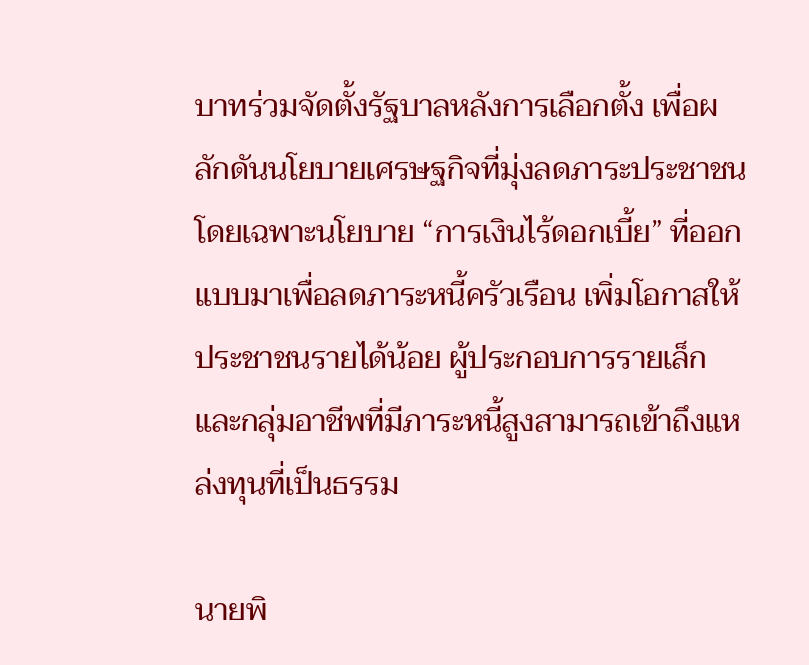บาทร่วมจัดตั้งรัฐบาลหลังการเลือกตั้ง เพื่อผลักดันนโยบายเศรษฐกิจที่มุ่งลดภาระประชาชน โดยเฉพาะนโยบาย “การเงินไร้ดอกเบี้ย” ที่ออกแบบมาเพื่อลดภาระหนี้ครัวเรือน เพิ่มโอกาสให้ประชาชนรายได้น้อย ผู้ประกอบการรายเล็ก และกลุ่มอาชีพที่มีภาระหนี้สูงสามารถเข้าถึงแหล่งทุนที่เป็นธรรม

นายพิ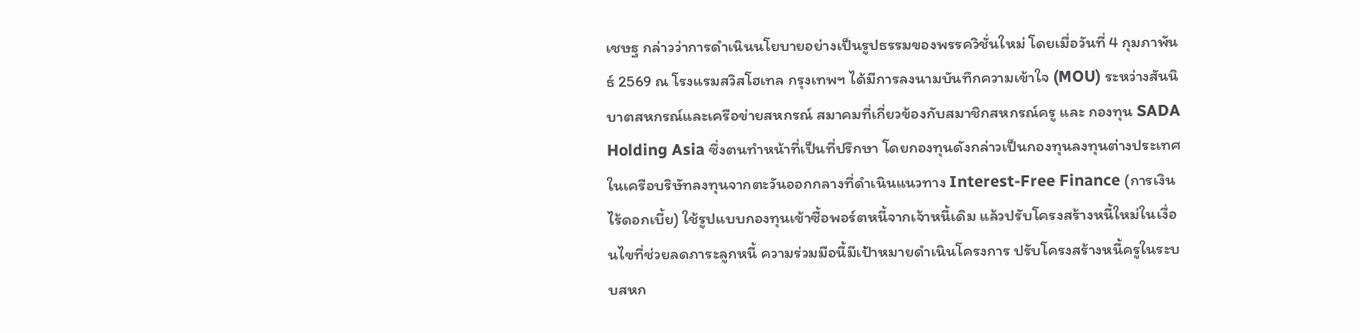เชษฐ กล่าวว่าการดำเนินนโยบายอย่างเป็นรูปธรรมของพรรควิชั่นใหม่ โดยเมื่อวันที่ 4 กุมภาพันธ์ 2569 ณ โรงแรมสวิสโฮเทล กรุงเทพฯ ได้มีการลงนามบันทึกความเข้าใจ (MOU) ระหว่างสันนิบาตสหกรณ์และเครือข่ายสหกรณ์ สมาคมที่เกี่ยวข้องกับสมาชิกสหกรณ์ครู และ กองทุน SADA Holding Asia ซึ่งตนทำหน้าที่เป็นที่ปรึกษา โดยกองทุนดังกล่าวเป็นกองทุนลงทุนต่างประเทศในเครือบริษัทลงทุนจากตะวันออกกลางที่ดำเนินแนวทาง Interest-Free Finance (การเงินไร้ดอกเบี้ย) ใช้รูปแบบกองทุนเข้าซื้อพอร์ตหนี้จากเจ้าหนี้เดิม แล้วปรับโครงสร้างหนี้ใหม่ในเงื่อนไขที่ช่วยลดภาระลูกหนี้ ความร่วมมือนี้มีเป้าหมายดำเนินโครงการ ปรับโครงสร้างหนี้ครูในระบบสหก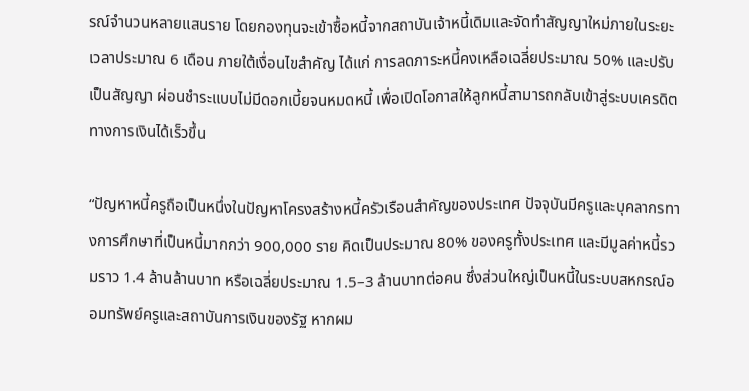รณ์จำนวนหลายแสนราย โดยกองทุนจะเข้าซื้อหนี้จากสถาบันเจ้าหนี้เดิมและจัดทำสัญญาใหม่ภายในระยะเวลาประมาณ 6 เดือน ภายใต้เงื่อนไขสำคัญ ได้แก่ การลดภาระหนี้คงเหลือเฉลี่ยประมาณ 50% และปรับเป็นสัญญา ผ่อนชำระแบบไม่มีดอกเบี้ยจนหมดหนี้ เพื่อเปิดโอกาสให้ลูกหนี้สามารถกลับเข้าสู่ระบบเครดิตทางการเงินได้เร็วขึ้น

“ปัญหาหนี้ครูถือเป็นหนึ่งในปัญหาโครงสร้างหนี้ครัวเรือนสำคัญของประเทศ ปัจจุบันมีครูและบุคลากรทางการศึกษาที่เป็นหนี้มากกว่า 900,000 ราย คิดเป็นประมาณ 80% ของครูทั้งประเทศ และมีมูลค่าหนี้รวมราว 1.4 ล้านล้านบาท หรือเฉลี่ยประมาณ 1.5–3 ล้านบาทต่อคน ซึ่งส่วนใหญ่เป็นหนี้ในระบบสหกรณ์ออมทรัพย์ครูและสถาบันการเงินของรัฐ หากผม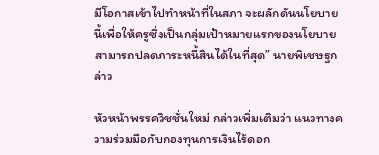มีโอกาสเข้าไปทำหน้าที่ในสภา จะผลักดันนโยบายนี้เพื่อให้ครูซึ่งเป็นกลุ่มเป้าหมายแรกของนโยบายสามารถปลดภาระหนี้สินได้ในที่สุด” นายพิเชษฐกล่าว

หัวหน้าพรรควิชชั่นใหม่ กล่าวเพิ่มเติมว่า แนวทางความร่วมมือกับกองทุนการเงินไร้ดอก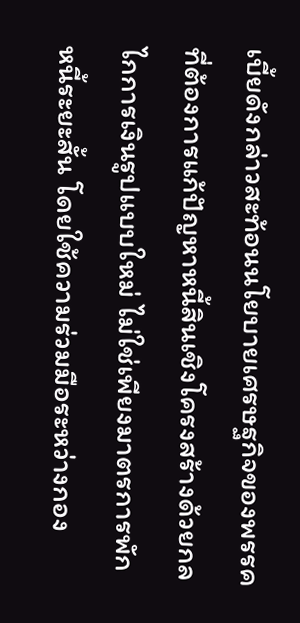เบี้ยดังกล่าวสะท้อนนโยบายเศรษฐกิจของพรรคที่ต้องการแก้ปัญหาหนี้สินเชิงโครงสร้างด้วยกลไกการเงินรูปแบบใหม่ ไม่ใช่เพียงมาตรการพักหนี้ระยะสั้น โดยใช้ความร่วมมือระหว่างกอง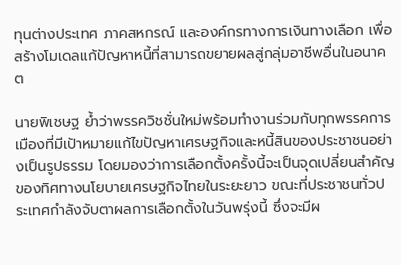ทุนต่างประเทศ ภาคสหกรณ์ และองค์กรทางการเงินทางเลือก เพื่อสร้างโมเดลแก้ปัญหาหนี้ที่สามารถขยายผลสู่กลุ่มอาชีพอื่นในอนาคต

นายพิเชษฐ ย้ำว่าพรรควิชชั่นใหม่พร้อมทำงานร่วมกับทุกพรรคการเมืองที่มีเป้าหมายแก้ไขปัญหาเศรษฐกิจและหนี้สินของประชาชนอย่างเป็นรูปธรรม โดยมองว่าการเลือกตั้งครั้งนี้จะเป็นจุดเปลี่ยนสำคัญของทิศทางนโยบายเศรษฐกิจไทยในระยะยาว ขณะที่ประชาชนทั่วประเทศกำลังจับตาผลการเลือกตั้งในวันพรุ่งนี้ ซึ่งจะมีผ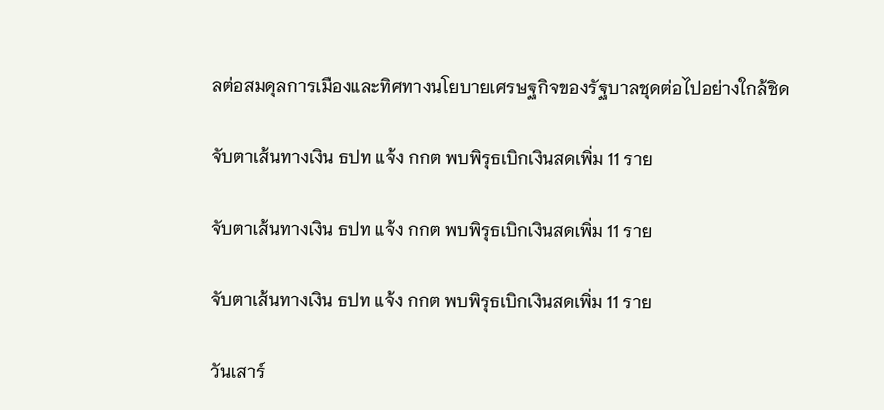ลต่อสมดุลการเมืองและทิศทางนโยบายเศรษฐกิจของรัฐบาลชุดต่อไปอย่างใกล้ชิด

จับตาเส้นทางเงิน ธปท แจ้ง กกต พบพิรุธเบิกเงินสดเพิ่ม 11 ราย

จับตาเส้นทางเงิน ธปท แจ้ง กกต พบพิรุธเบิกเงินสดเพิ่ม 11 ราย

จับตาเส้นทางเงิน ธปท แจ้ง กกต พบพิรุธเบิกเงินสดเพิ่ม 11 ราย

วันเสาร์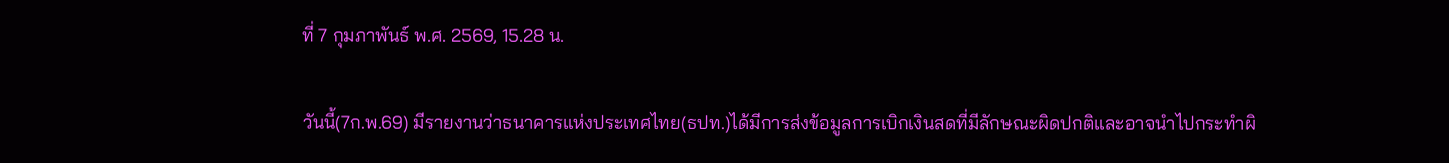ที่ 7 กุมภาพันธ์ พ.ศ. 2569, 15.28 น.

วันนี้(7ก.พ.69) มีรายงานว่าธนาคารแห่งประเทศไทย(ธปท.)ได้มีการส่งข้อมูลการเบิกเงินสดที่มีลักษณะผิดปกติและอาจนำไปกระทำผิ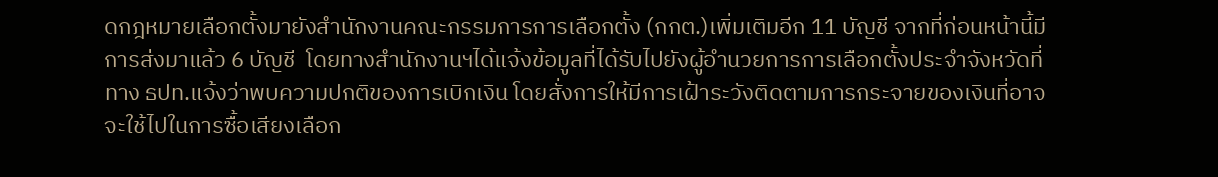ดกฎหมายเลือกตั้งมายังสำนักงานคณะกรรมการการเลือกตั้ง (กกต.)เพิ่มเติมอีก 11 บัญชี จากที่ก่อนหน้านี้มีการส่งมาแล้ว 6 บัญชี  โดยทางสำนักงานฯได้แจ้งข้อมูลที่ได้รับไปยังผู้อำนวยการการเลือกตั้งประจำจังหวัดที่ทาง ธปท.แจ้งว่าพบความปกติของการเบิกเงิน โดยสั่งการให้มีการเฝ้าระวังติดตามการกระจายของเงินที่อาจจะใช้ไปในการซื้อเสียงเลือก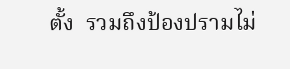ตั้ง  รวมถึงป้องปรามไม่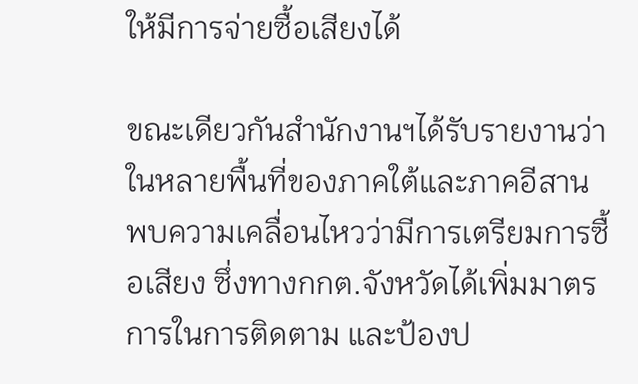ให้มีการจ่ายซื้อเสียงได้

ขณะเดียวกันสำนักงานฯได้รับรายงานว่าในหลายพื้นที่ของภาคใต้และภาคอีสานพบความเคลื่อนไหวว่ามีการเตรียมการซื้อเสียง ซึ่งทางกกต.จังหวัดได้เพิ่มมาตรการในการติดตาม และป้องป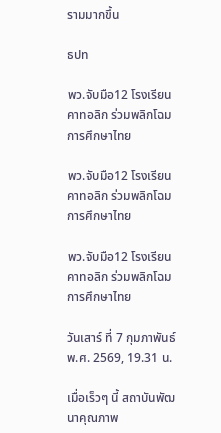รามมากขึ้น

ธปท

พว.จับมือ12 โรงเรียนคาทอลิก ร่วมพลิกโฉมการศึกษาไทย

พว.จับมือ12 โรงเรียนคาทอลิก ร่วมพลิกโฉมการศึกษาไทย

พว.จับมือ12 โรงเรียนคาทอลิก ร่วมพลิกโฉมการศึกษาไทย

วันเสาร์ ที่ 7 กุมภาพันธ์ พ.ศ. 2569, 19.31 น.

เมื่อเร็วๆ นี้ สถาบันพัฒนาคุณภาพ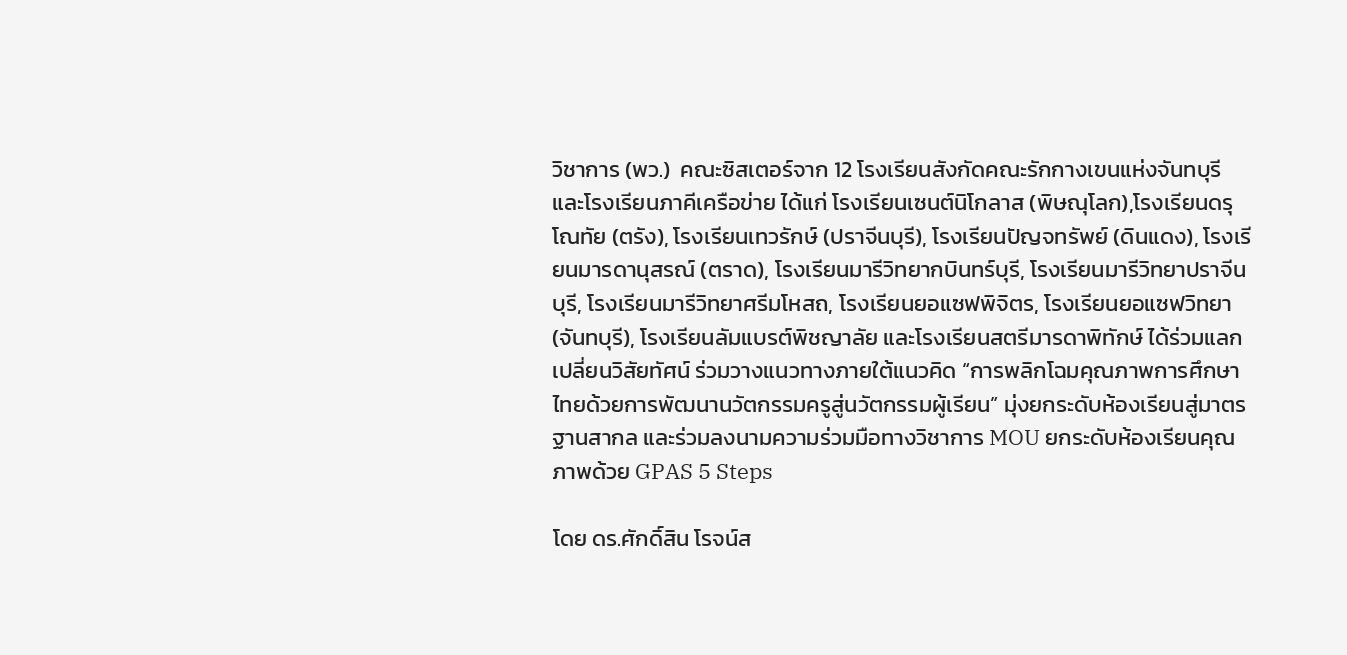วิชาการ (พว.)  คณะซิสเตอร์จาก 12 โรงเรียนสังกัดคณะรักกางเขนแห่งจันทบุรี และโรงเรียนภาคีเครือข่าย ได้แก่ โรงเรียนเซนต์นิโกลาส (พิษณุโลก),โรงเรียนดรุโณทัย (ตรัง), โรงเรียนเทวรักษ์ (ปราจีนบุรี), โรงเรียนปัญจทรัพย์ (ดินแดง), โรงเรียนมารดานุสรณ์ (ตราด), โรงเรียนมารีวิทยากบินทร์บุรี, โรงเรียนมารีวิทยาปราจีนบุรี, โรงเรียนมารีวิทยาศรีมโหสถ, โรงเรียนยอแซฟพิจิตร, โรงเรียนยอแซฟวิทยา (จันทบุรี), โรงเรียนลัมแบรต์พิชญาลัย และโรงเรียนสตรีมารดาพิทักษ์ ได้ร่วมแลกเปลี่ยนวิสัยทัศน์ ร่วมวางแนวทางภายใต้แนวคิด “การพลิกโฉมคุณภาพการศึกษาไทยด้วยการพัฒนานวัตกรรมครูสู่นวัตกรรมผู้เรียน” มุ่งยกระดับห้องเรียนสู่มาตรฐานสากล และร่วมลงนามความร่วมมือทางวิชาการ MOU ยกระดับห้องเรียนคุณภาพด้วย GPAS 5 Steps

โดย ดร.ศักดิ์สิน โรจน์ส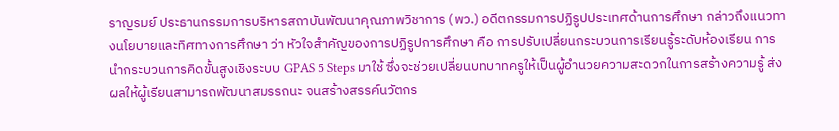ราญรมย์ ประธานกรรมการบริหารสถาบันพัฒนาคุณภาพวิชาการ (พว.) อดีตกรรมการปฏิรูปประเทศด้านการศึกษา กล่าวถึงแนวทางนโยบายและทิศทางการศึกษา ว่า หัวใจสำคัญของการปฏิรูปการศึกษา คือ การปรับเปลี่ยนกระบวนการเรียนรู้ระดับห้องเรียน การนำกระบวนการคิดขั้นสูงเชิงระบบ GPAS 5 Steps มาใช้ ซึ่งจะช่วยเปลี่ยนบทบาทครูให้เป็นผู้อำนวยความสะดวกในการสร้างความรู้ ส่งผลให้ผู้เรียนสามารถพัฒนาสมรรถนะ จนสร้างสรรค์นวัตกร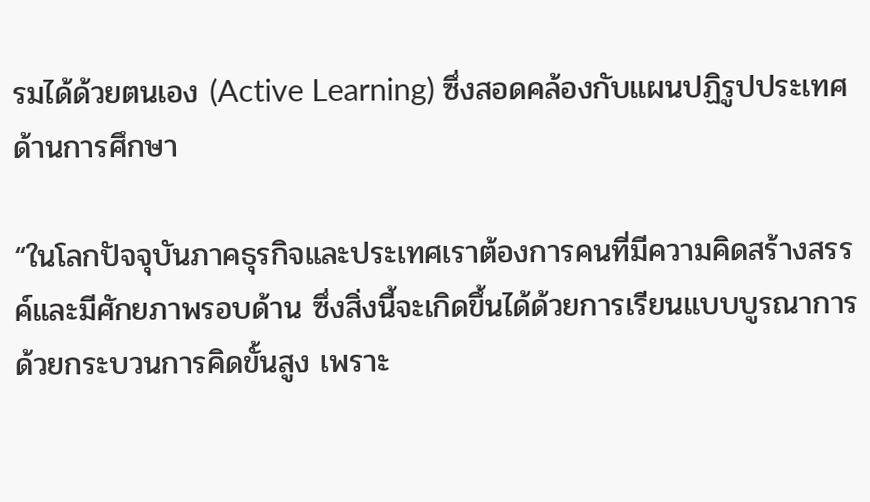รมได้ด้วยตนเอง (Active Learning) ซึ่งสอดคล้องกับแผนปฏิรูปประเทศด้านการศึกษา

“ในโลกปัจจุบันภาคธุรกิจและประเทศเราต้องการคนที่มีความคิดสร้างสรรค์และมีศักยภาพรอบด้าน ซึ่งสิ่งนี้จะเกิดขึ้นได้ด้วยการเรียนแบบบูรณาการด้วยกระบวนการคิดขั้นสูง เพราะ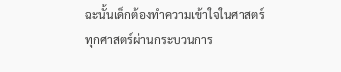ฉะนั้นเด็กต้องทำความเข้าใจในศาสตร์ทุกศาสตร์ผ่านกระบวนการ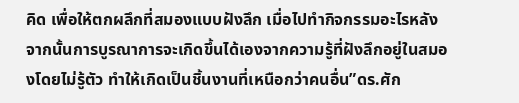คิด เพื่อให้ตกผลึกที่สมองแบบฝังลึก เมื่อไปทำกิจกรรมอะไรหลังจากนั้นการบูรณาการจะเกิดขึ้นได้เองจากความรู้ที่ฝังลึกอยู่ในสมองโดยไม่รู้ตัว ทำให้เกิดเป็นชิ้นงานที่เหนือกว่าคนอื่น”ดร.ศัก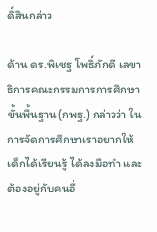ดิ์สินกล่าว

ด้าน ดร.พิเชฐ โพธิ์ภักดี เลขาธิการคณะกรรมการการศึกษาขั้นพื้นฐาน(กพฐ.) กล่าวว่า ในการจัดการศึกษาเราอยากให้เด็กได้เรียนรู้ ได้ลงมือทำ และ ต้องอยู่กับคนอื่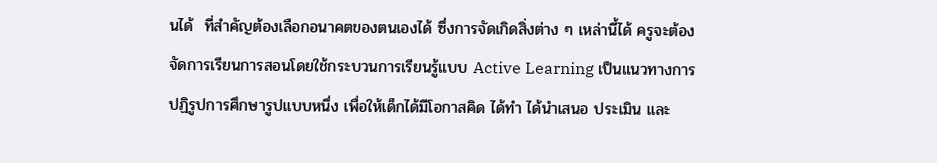นได้  ที่สำคัญต้องเลือกอนาคตของตนเองได้ ซึ่งการจัดเกิดสิ่งต่าง ๆ เหล่านี้ได้ ครูจะต้องจัดการเรียนการสอนโดยใช้กระบวนการเรียนรู้แบบ Active Learning เป็นแนวทางการปฏิรูปการศึกษารูปแบบหนึ่ง เพื่อให้เด็กได้มีโอกาสคิด ได้ทำ ได้นำเสนอ ประเมิน และ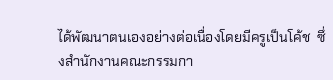ได้พัฒนาตนเองอย่างต่อเนื่องโดยมีครูเป็นโค้ช  ซึ่งสำนักงานคณะกรรมกา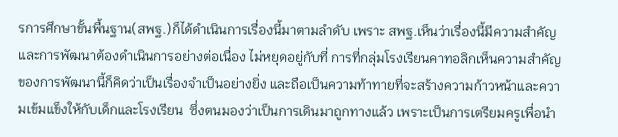รการศึกษาขั้นพื้นฐาน(สพฐ.)ก็ได้ดำเนินการเรื่องนี้มาตามลำดับ เพราะ สพฐ.เห็นว่าเรื่องนี้มีความสำคัญ และการพัฒนาต้องดำเนินการอย่างต่อเนื่อง ไม่หยุดอยู่กับที่ การที่กลุ่มโรงเรียนคาทอลิกเห็นความสำคัญของการพัฒนานี้ก็คิดว่าเป็นเรื่องจำเป็นอย่างยิ่ง และถือเป็นความท้าทายที่จะสร้างความก้าวหน้าและความเข้มแข็งให้กับเด็กและโรงเรียน  ซึ่งตนมองว่าเป็นการเดินมาถูกทางแล้ว เพราะเป็นการเตรียมครูเพื่อนำ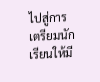ไปสู่การเตรียมนักเรียนให้มี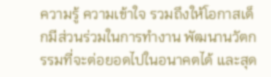ความรู้ ความเข้าใจ รวมถึงให้โอกาสเด็กมีส่วนร่วมในการทำงาน พัฒนานวัตกรรมที่จะต่อยอดไปในอนาคตได้ และสุด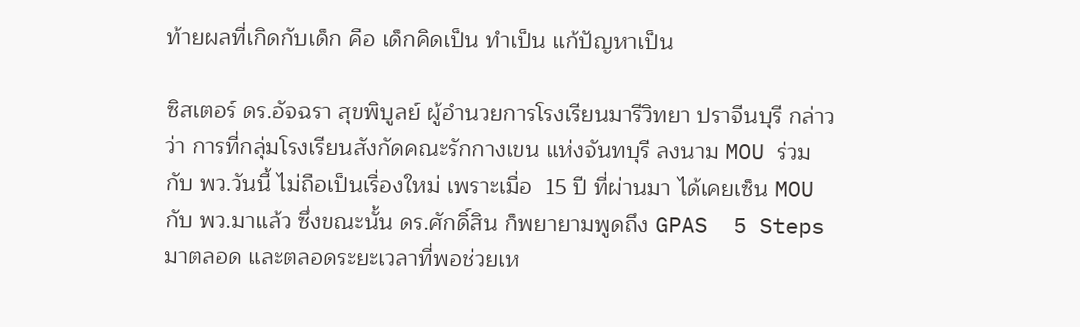ท้ายผลที่เกิดกับเด็ก คือ เด็กคิดเป็น ทำเป็น แก้ปัญหาเป็น

ซิสเตอร์ ดร.อัจฉรา สุขพิบูลย์ ผู้อำนวยการโรงเรียนมารีวิทยา ปราจีนบุรี กล่าวว่า การที่กลุ่มโรงเรียนสังกัดคณะรักกางเขน แห่งจันทบุรี ลงนาม MOU ร่วมกับ พว.วันนี้ ไม่ถือเป็นเรื่องใหม่ เพราะเมื่อ  15 ปี ที่ผ่านมา ได้เคยเซ็น MOU กับ พว.มาแล้ว ซึ่งขณะนั้น ดร.ศักดิ์สิน ก็พยายามพูดถึง GPAS  5 Steps มาตลอด และตลอดระยะเวลาที่พอช่วยเห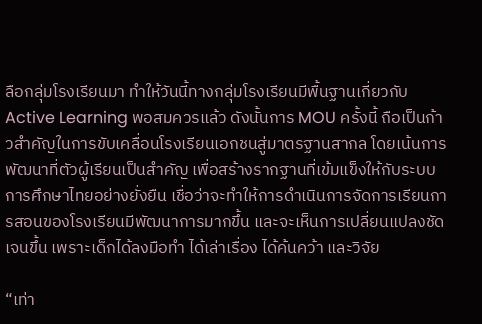ลือกลุ่มโรงเรียนมา ทำให้วันนี้ทางกลุ่มโรงเรียนมีพื้นฐานเกี่ยวกับ Active Learning พอสมควรแล้ว ดังนั้นการ MOU ครั้งนี้ ถือเป็นก้าวสำคัญในการขับเคลื่อนโรงเรียนเอกชนสู่มาตรฐานสากล โดยเน้นการพัฒนาที่ตัวผู้เรียนเป็นสำคัญ เพื่อสร้างรากฐานที่เข้มแข็งให้กับระบบการศึกษาไทยอย่างยั่งยืน เชื่อว่าจะทำให้การดำเนินการจัดการเรียนการสอนของโรงเรียนมีพัฒนาการมากขึ้น และจะเห็นการเปลี่ยนแปลงชัดเจนขึ้น เพราะเด็กได้ลงมือทำ ได้เล่าเรื่อง ได้ค้นคว้า และวิจัย

“เท่า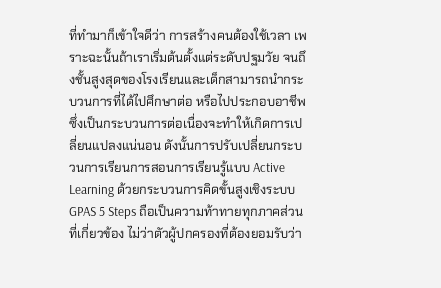ที่ทำมาก็เข้าใจดีว่า การสร้างคนต้องใช้เวลา เพราะฉะนั้นถ้าเราเริ่มต้นตั้งแต่ระดับปฐมวัย จนถึงชั้นสูงสุดของโรงเรียนและเด็กสามารถนำกระบวนการที่ได้ไปศึกษาต่อ หรือไปประกอบอาชีพ ซึ่งเป็นกระบวนการต่อเนื่องจะทำให้เกิดการเปลี่ยนแปลงแน่นอน ดังนั้นการปรับเปลี่ยนกระบวนการเรียนการสอนการเรียนรู้แบบ Active Learning ด้วยกระบวนการคิดขั้นสูงเชิงระบบ GPAS 5 Steps ถือเป็นความท้าทายทุกภาคส่วนที่เกี่ยวข้อง ไม่ว่าตัวผู้ปกครองที่ต้องยอมรับว่า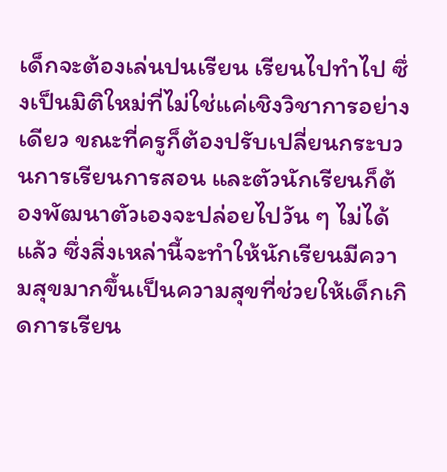เด็กจะต้องเล่นปนเรียน เรียนไปทำไป ซึ่งเป็นมิติใหม่ที่ไม่ใช่แค่เชิงวิชาการอย่างเดียว ขณะที่ครูก็ต้องปรับเปลี่ยนกระบวนการเรียนการสอน และตัวนักเรียนก็ต้องพัฒนาตัวเองจะปล่อยไปวัน ๆ ไม่ได้แล้ว ซึ่งสิ่งเหล่านี้จะทำให้นักเรียนมีความสุขมากขึ้นเป็นความสุขที่ช่วยให้เด็กเกิดการเรียน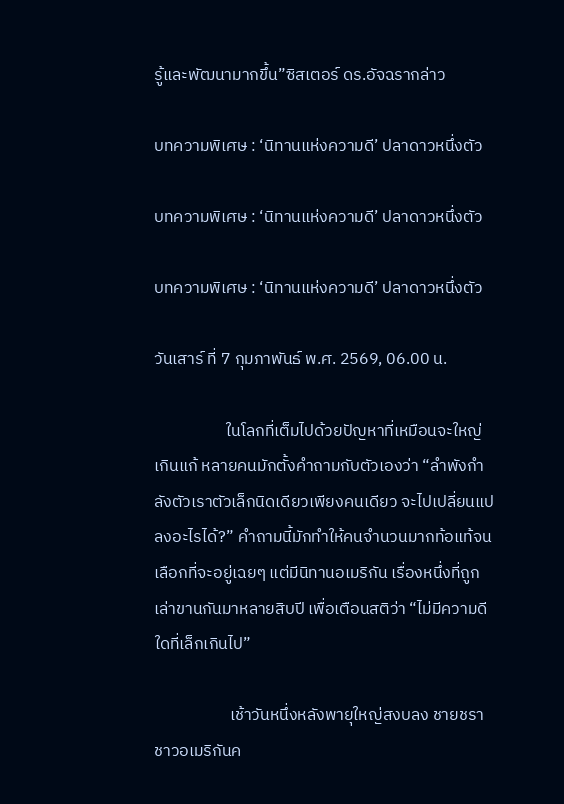รู้และพัฒนามากขึ้น”ซิสเตอร์ ดร.อัจฉรากล่าว

บทความพิเศษ : ‘นิทานแห่งความดี’ ปลาดาวหนึ่งตัว

บทความพิเศษ : ‘นิทานแห่งความดี’ ปลาดาวหนึ่งตัว

บทความพิเศษ : ‘นิทานแห่งความดี’ ปลาดาวหนึ่งตัว

วันเสาร์ ที่ 7 กุมภาพันธ์ พ.ศ. 2569, 06.00 น.

                   ในโลกที่เต็มไปด้วยปัญหาที่เหมือนจะใหญ่เกินแก้ หลายคนมักตั้งคำถามกับตัวเองว่า “ลำพังกำลังตัวเราตัวเล็กนิดเดียวเพียงคนเดียว จะไปเปลี่ยนแปลงอะไรได้?” คำถามนี้มักทำให้คนจำนวนมากท้อแท้จนเลือกที่จะอยู่เฉยๆ แต่มีนิทานอเมริกัน เรื่องหนึ่งที่ถูกเล่าขานกันมาหลายสิบปี เพื่อเตือนสติว่า “ไม่มีความดีใดที่เล็กเกินไป”

                    เช้าวันหนึ่งหลังพายุใหญ่สงบลง ชายชราชาวอเมริกันค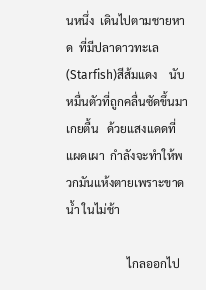นหนึ่ง  เดินไปตามชายหาด  ที่มีปลาดาวทะเล (Starfish)สีส้มแดง    นับหมื่นตัวที่ถูกคลื่นซัดขึ้นมาเกยตื้น   ด้วยแสงแดดที่แผดเผา  กำลังจะทำให้พวกมันแห้งตายเพราะขาดน้ำ ในไม่ช้า

                     ไกลออกไป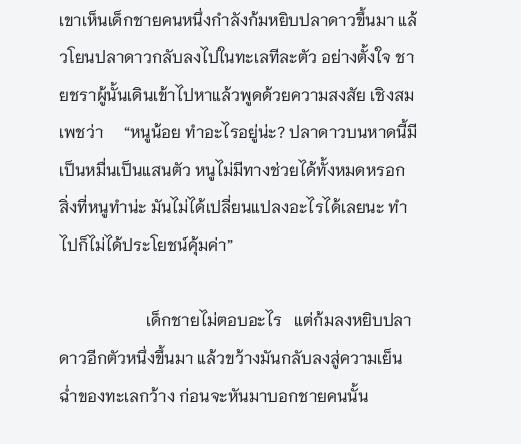เขาเห็นเด็กชายคนหนึ่งกำลังก้มหยิบปลาดาวขึ้นมา แล้วโยนปลาดาวกลับลงไปในทะเลทีละตัว อย่างตั้งใจ ชายชราผู้นั้นเดินเข้าไปหาแล้วพูดด้วยความสงสัย เชิงสมเพชว่า     “หนูน้อย ทำอะไรอยู่น่ะ? ปลาดาวบนหาดนี้มีเป็นหมื่นเป็นแสนตัว หนูไม่มีทางช่วยได้ทั้งหมดหรอก สิ่งที่หนูทำน่ะ มันไม่ได้เปลี่ยนแปลงอะไรได้เลยนะ ทำไปก็ไม่ได้ประโยชน์คุ้มค่า”

                     เด็กชายไม่ตอบอะไร   แต่ก้มลงหยิบปลาดาวอีกตัวหนึ่งขึ้นมา แล้วขว้างมันกลับลงสู่ความเย็นฉ่ำของทะเลกว้าง ก่อนจะหันมาบอกชายคนนั้น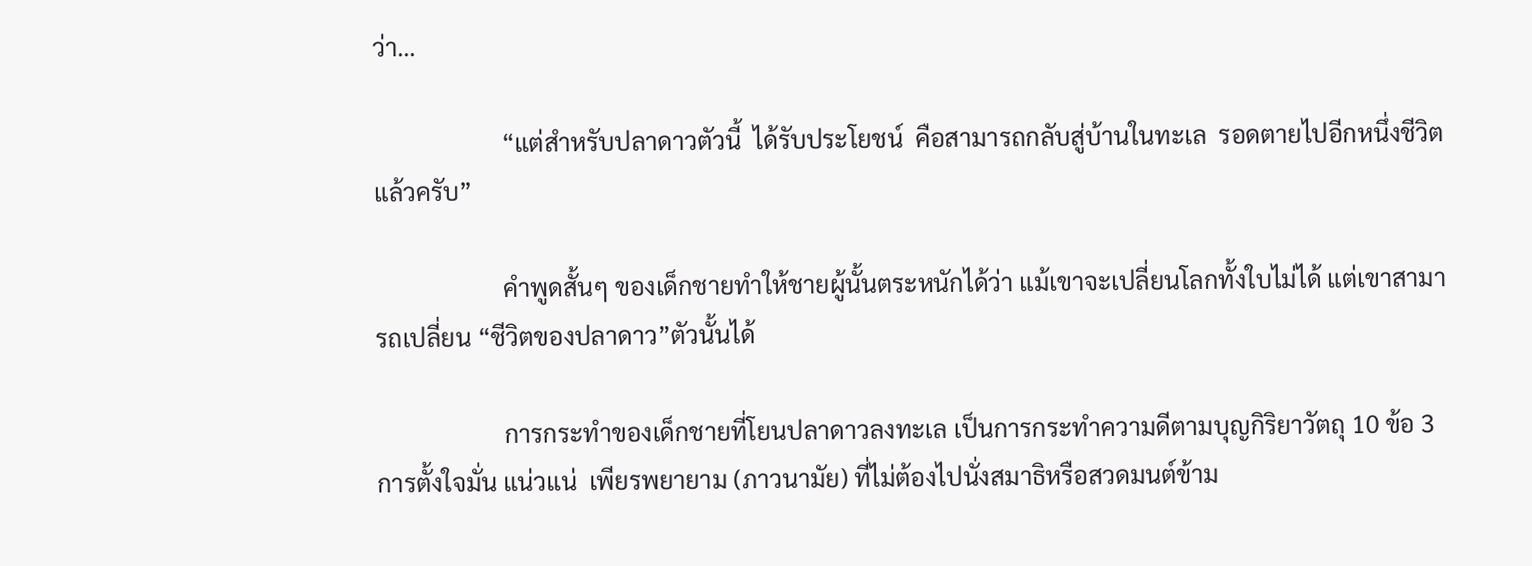ว่า…

                     “แต่สำหรับปลาดาวตัวนี้  ได้รับประโยชน์  คือสามารถกลับสู่บ้านในทะเล  รอดตายไปอีกหนึ่งชีวิตแล้วครับ”

                     คำพูดสั้นๆ ของเด็กชายทำให้ชายผู้นั้นตระหนักได้ว่า แม้เขาจะเปลี่ยนโลกทั้งใบไม่ได้ แต่เขาสามารถเปลี่ยน “ชีวิตของปลาดาว”ตัวนั้นได้

                     การกระทำของเด็กชายที่โยนปลาดาวลงทะเล เป็นการกระทำความดีตามบุญกิริยาวัตถุ 10 ข้อ 3  การตั้งใจมั่น แน่วแน่  เพียรพยายาม (ภาวนามัย) ที่ไม่ต้องไปนั่งสมาธิหรือสวดมนต์ข้าม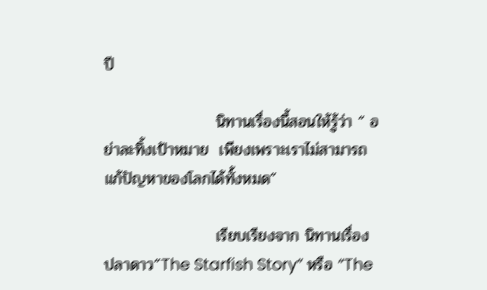ปี

                    นิทานเรื่องนี้สอนให้รู้ว่า “ อย่าละทิ้งเป้าหมาย  เพียงเพราะเราไม่สามารถแก้ปัญหาของโลกได้ทั้งหมด”

                    เรียบเรียงจาก นิทานเรื่อง ปลาดาว”The Starfish Story” หรือ “The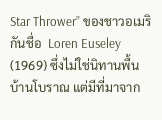Star Thrower” ของชาวอเมริกันชื่อ  Loren Euseley (1969) ซึ่งไม่ใช่นิทานพื้นบ้านโบราณ แต่มีที่มาจาก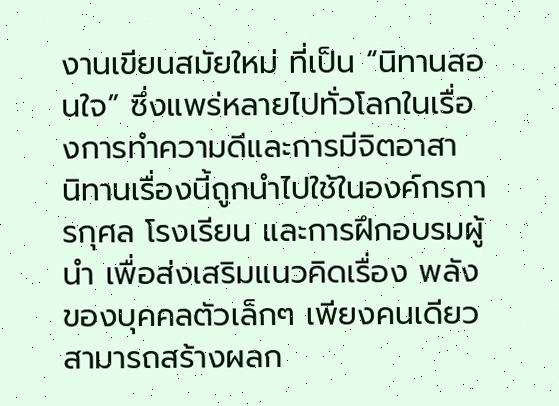งานเขียนสมัยใหม่ ที่เป็น “นิทานสอนใจ” ซึ่งแพร่หลายไปทั่วโลกในเรื่องการทำความดีและการมีจิตอาสา    นิทานเรื่องนี้ถูกนำไปใช้ในองค์กรการกุศล โรงเรียน และการฝึกอบรมผู้นำ เพื่อส่งเสริมแนวคิดเรื่อง พลังของบุคคลตัวเล็กๆ เพียงคนเดียว สามารถสร้างผลก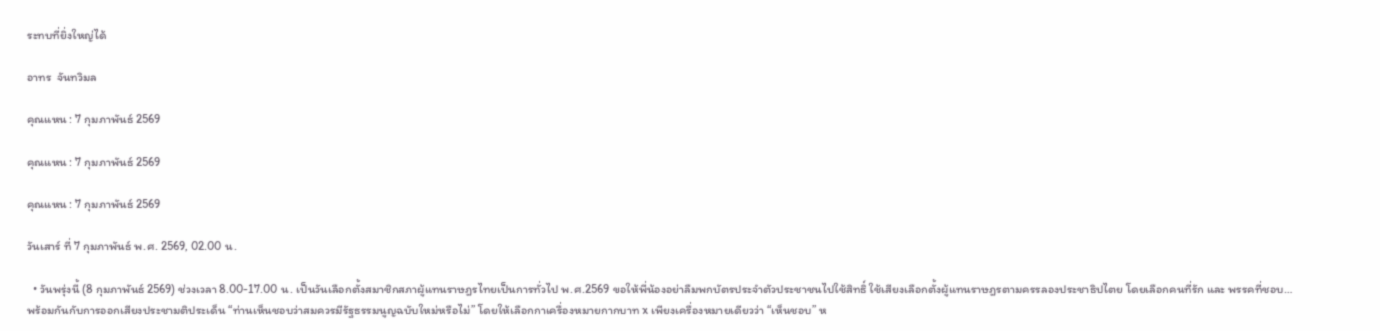ระทบที่ยิ่งใหญ่ได้

อาทร  จันทวิมล

คุณแหน : 7 กุมภาพันธ์ 2569

คุณแหน : 7 กุมภาพันธ์ 2569

คุณแหน : 7 กุมภาพันธ์ 2569

วันเสาร์ ที่ 7 กุมภาพันธ์ พ.ศ. 2569, 02.00 น.

  • วันพรุ่งนี้ (8 กุมภาพันธ์ 2569) ช่วงเวลา 8.00-17.00 น. เป็นวันเลือกตั้งสมาชิกสภาผู้แทนราษฎรไทยเป็นการทั่วไป พ.ศ.2569 ขอให้พี่น้องอย่าลืมพกบัตรประจำตัวประชาชนไปใช้สิทธิ์ ใช้เสียงเลือกตั้งผู้แทนราษฎรตามครรลองประชาธิปไตย โดยเลือกคนที่รัก และ พรรคที่ชอบ…พร้อมกันกับการออกเสียงประชามติประเด็น “ท่านเห็นชอบว่าสมควรมีรัฐธรรมนูญฉบับใหม่หรือไม่” โดยให้เลือกกาเครื่องหมายกากบาท x เพียงเครื่องหมายเดียวว่า “เห็นชอบ” ห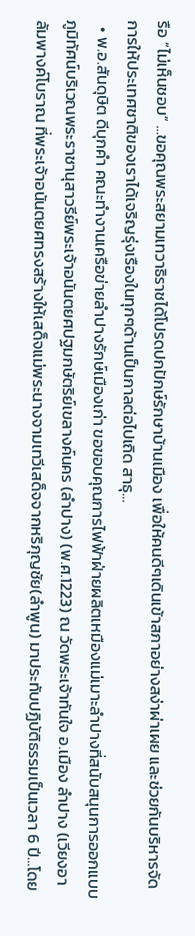รือ “ไม่เห็นชอบ” …ขอคุณพระสยามเทวาธิราชได้โปรดปกปักษ์รักษาบ้านเมือง เพื่อให้คนดีๆเดินเข้าสภาอย่างสง่าผ่าเผย และช่วยกันบริหารจัดการให้ประเทศชาติของเราได้เจริญรุ่งเรืองในทุกๆด้านเป็นกาลต่อไปเถิด สาธุ…
  • พ.อ.สันดุษิต ดีบุกคำ คณะทำงานเครือข่ายลำปางรักษ์เมืองเก่า ขอขอบคุณการไฟฟ้าฝ่ายผลิตเหมืองแม่เมาะลำปางที่สนับสนุนการออกแบบภูมิทัศน์บริเวณพระราชานุสาวรีย์พระเจ้าอนันตยศปฐมกษัตริย์เขลางค์นคร (ลำปาง) (พ.ศ.1223) ณ วัดพระเจ้าทันใจ อ.เมือง ลำปาง (เวียงอาลัมพางค์โบราณ ที่พระเจ้าอนันตยศทรงสร้างให้เสด็จแม่พระนางจามเทวีเสด็จจากหริภุญชัย(ลำพูน) มาประทับปฏิบัติธรรมเป็นเวลา 6 ปี…โดย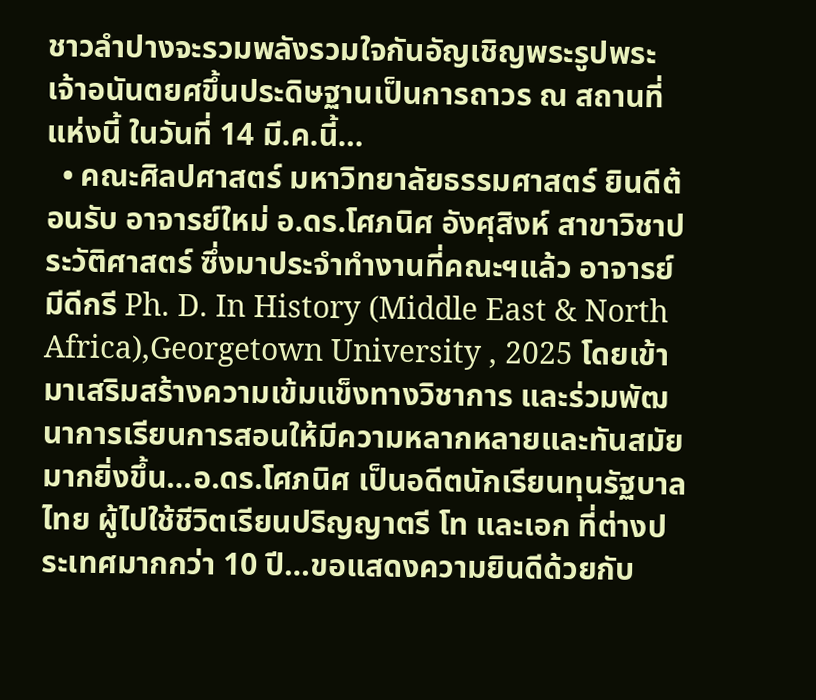ชาวลำปางจะรวมพลังรวมใจกันอัญเชิญพระรูปพระเจ้าอนันตยศขึ้นประดิษฐานเป็นการถาวร ณ สถานที่แห่งนี้ ในวันที่ 14 มี.ค.นี้…
  • คณะศิลปศาสตร์ มหาวิทยาลัยธรรมศาสตร์ ยินดีต้อนรับ อาจารย์ใหม่ อ.ดร.โศภนิศ อังศุสิงห์ สาขาวิชาประวัติศาสตร์ ซึ่งมาประจำทำงานที่คณะฯแล้ว อาจารย์มีดีกรี Ph. D. In History (Middle East & North Africa),Georgetown University , 2025 โดยเข้ามาเสริมสร้างความเข้มแข็งทางวิชาการ และร่วมพัฒนาการเรียนการสอนให้มีความหลากหลายและทันสมัยมากยิ่งขึ้น…อ.ดร.โศภนิศ เป็นอดีตนักเรียนทุนรัฐบาลไทย ผู้ไปใช้ชีวิตเรียนปริญญาตรี โท และเอก ที่ต่างประเทศมากกว่า 10 ปี…ขอแสดงความยินดีด้วยกับ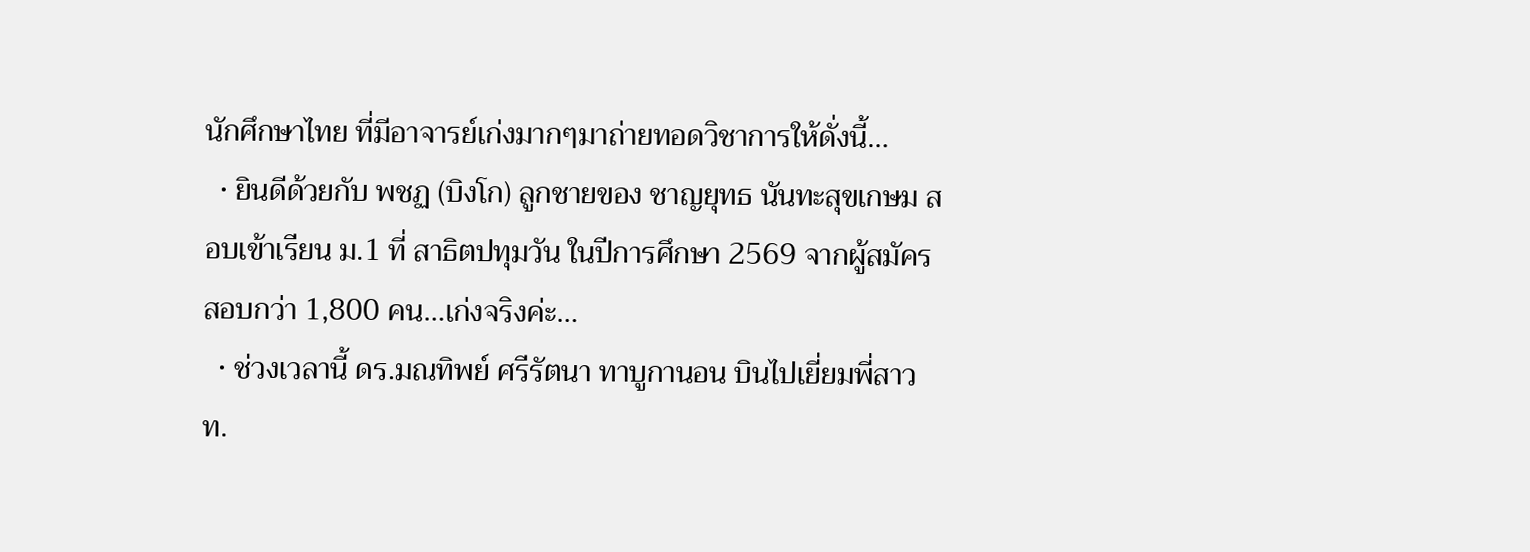นักศึกษาไทย ที่มีอาจารย์เก่งมากๆมาถ่ายทอดวิชาการให้ดั่งนี้…
  • ยินดีด้วยกับ พชฏ (บิงโก) ลูกชายของ ชาญยุทธ นันทะสุขเกษม สอบเข้าเรียน ม.1 ที่ สาธิตปทุมวัน ในปีการศึกษา 2569 จากผู้สมัครสอบกว่า 1,800 คน…เก่งจริงค่ะ…
  • ช่วงเวลานี้ ดร.มณทิพย์ ศรีรัตนา ทาบูกานอน บินไปเยี่ยมพี่สาว ท.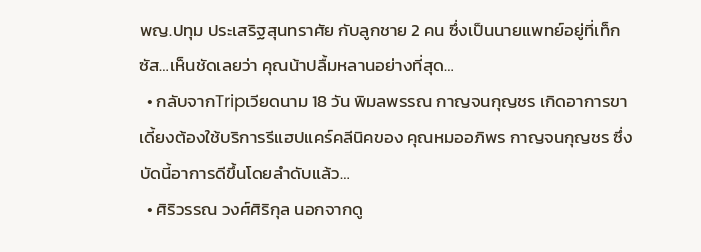พญ.ปทุม ประเสริฐสุนทราศัย กับลูกชาย 2 คน ซึ่งเป็นนายแพทย์อยู่ที่เท็กซัส…เห็นชัดเลยว่า คุณน้าปลื้มหลานอย่างที่สุด…
  • กลับจากTripเวียดนาม 18 วัน พิมลพรรณ กาญจนกุญชร เกิดอาการขาเดี้ยงต้องใช้บริการรีแฮปแคร์คลีนิคของ คุณหมออภิพร กาญจนกุญชร ซึ่งบัดนี้อาการดีขึ้นโดยลำดับแล้ว…
  • ศิริวรรณ วงศ์ศิริกุล นอกจากดู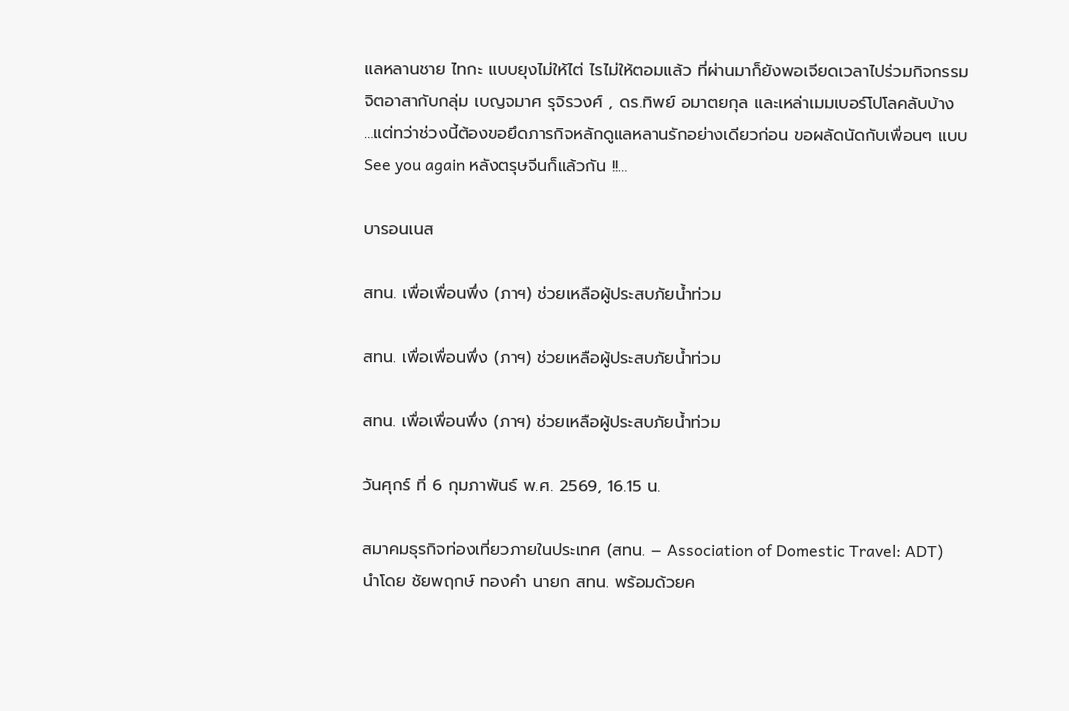แลหลานชาย ไทกะ แบบยุงไม่ให้ไต่ ไรไม่ให้ตอมแล้ว ที่ผ่านมาก็ยังพอเจียดเวลาไปร่วมกิจกรรมจิตอาสากับกลุ่ม เบญจมาศ รุจิรวงศ์ , ดร.ทิพย์ อมาตยกุล และเหล่าเมมเบอร์โปโลคลับบ้าง …แต่ทว่าช่วงนี้ต้องขอยึดภารกิจหลักดูแลหลานรักอย่างเดียวก่อน ขอผลัดนัดกับเพื่อนๆ แบบ See you again หลังตรุษจีนก็แล้วกัน !!…

บารอนเนส

สทน. เพื่อเพื่อนพึ่ง (ภาฯ) ช่วยเหลือผู้ประสบภัยน้ำท่วม

สทน. เพื่อเพื่อนพึ่ง (ภาฯ) ช่วยเหลือผู้ประสบภัยน้ำท่วม

สทน. เพื่อเพื่อนพึ่ง (ภาฯ) ช่วยเหลือผู้ประสบภัยน้ำท่วม

วันศุกร์ ที่ 6 กุมภาพันธ์ พ.ศ. 2569, 16.15 น.

สมาคมธุรกิจท่องเที่ยวภายในประเทศ (สทน. – Association of Domestic Travel: ADT) นำโดย ชัยพฤกษ์ ทองคำ นายก สทน. พร้อมด้วยค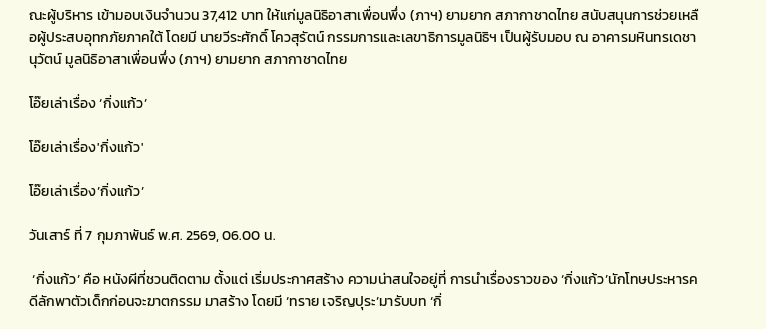ณะผู้บริหาร เข้ามอบเงินจำนวน 37,412 บาท ให้แก่มูลนิธิอาสาเพื่อนพึ่ง (ภาฯ) ยามยาก สภากาชาดไทย สนับสนุนการช่วยเหลือผู้ประสบอุทกภัยภาคใต้ โดยมี นายวีระศักดิ์ โควสุรัตน์ กรรมการและเลขาธิการมูลนิธิฯ เป็นผู้รับมอบ ณ อาคารมหินทรเดชานุวัตน์ มูลนิธิอาสาเพื่อนพึ่ง (ภาฯ) ยามยาก สภากาชาดไทย

โอ๊ยเล่าเรื่อง ‘กิ่งแก้ว’

โอ๊ยเล่าเรื่อง'กิ่งแก้ว'

โอ๊ยเล่าเรื่อง’กิ่งแก้ว’

วันเสาร์ ที่ 7 กุมภาพันธ์ พ.ศ. 2569, 06.00 น.

 ‘กิ่งแก้ว’ คือ หนังผีที่ชวนติดตาม ตั้งแต่ เริ่มประกาศสร้าง ความน่าสนใจอยู่ที่ การนำเรื่องราวของ ‘กิ่งแก้ว’นักโทษประหารคดีลักพาตัวเด็กก่อนจะฆาตกรรม มาสร้าง โดยมี ‘ทราย เจริญปุระ’มารับบท ‘กิ่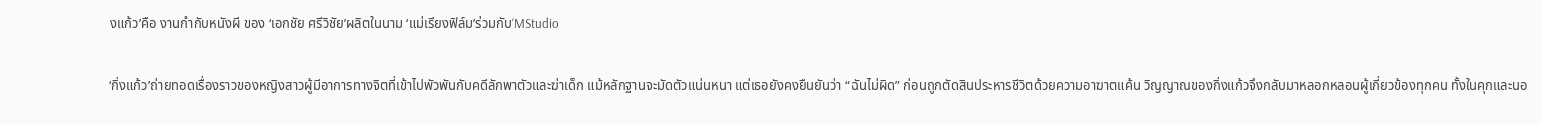งแก้ว’คือ งานกำกับหนังผี ของ ‘เอกชัย ศรีวิชัย’ผลิตในนาม ‘แม่เรียงฟิล์ม’ร่วมกับ‘MStudio

‘กิ่งแก้ว’ถ่ายทอดเรื่องราวของหญิงสาวผู้มีอาการทางจิตที่เข้าไปพัวพันกับคดีลักพาตัวและฆ่าเด็ก แม้หลักฐานจะมัดตัวแน่นหนา แต่เธอยังคงยืนยันว่า “ฉันไม่ผิด” ก่อนถูกตัดสินประหารชีวิตด้วยความอาฆาตแค้น วิญญาณของกิ่งแก้วจึงกลับมาหลอกหลอนผู้เกี่ยวข้องทุกคน ทั้งในคุกและนอ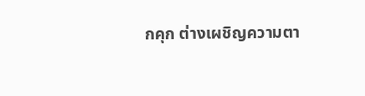กคุก ต่างเผชิญความตา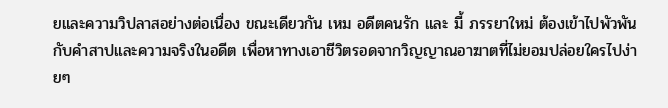ยและความวิปลาสอย่างต่อเนื่อง ขณะเดียวกัน เหม อดีตคนรัก และ มี้ ภรรยาใหม่ ต้องเข้าไปพัวพันกับคำสาปและความจริงในอดีต เพื่อหาทางเอาชีวิตรอดจากวิญญาณอาฆาตที่ไม่ยอมปล่อยใครไปง่ายๆ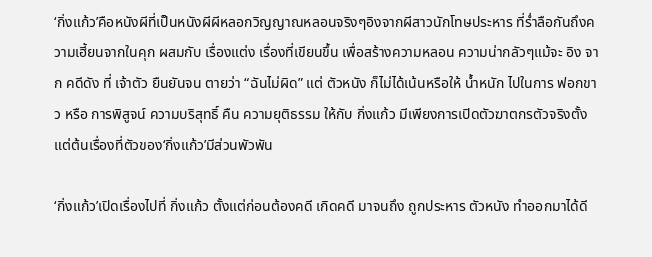‘กิ่งแก้ว’คือหนังผีที่เป็นหนังผีผีหลอกวิญญาณหลอนจริงๆอิงจากผีสาวนักโทษประหาร ที่ร่ำลือกันถึงความเฮี้ยนจากในคุก ผสมกับ เรื่องแต่ง เรื่องที่เขียนขึ้น เพื่อสร้างความหลอน ความน่ากลัวๆแม้จะ อิง จาก คดีดัง ที่ เจ้าตัว ยืนยันจน ตายว่า “ฉันไม่ผิด” แต่ ตัวหนัง ก็ไม่ได้เน้นหรือให้ น้ำหนัก ไปในการ ฟอกขาว หรือ การพิสูจน์ ความบริสุทธิ์ คืน ความยุติธรรม ให้กับ กิ่งแก้ว มีเพียงการเปิดตัวฆาตกรตัวจริงตั้งแต่ต้นเรื่องที่ตัวของ‘กิ่งแก้ว’มีส่วนพัวพัน

‘กิ่งแก้ว’เปิดเรื่องไปที่ กิ่งแก้ว ตั้งแต่ก่อนต้องคดี เกิดคดี มาจนถึง ถูกประหาร ตัวหนัง ทำออกมาได้ดี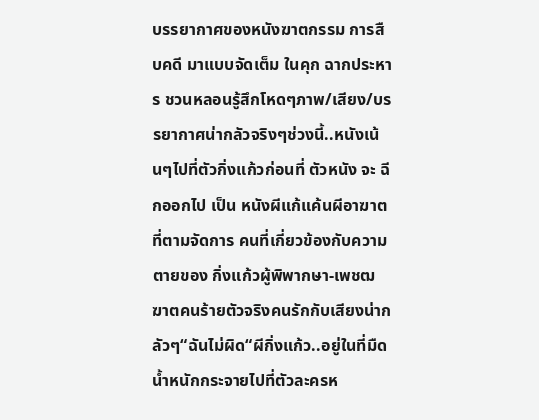บรรยากาศของหนังฆาตกรรม การสืบคดี มาแบบจัดเต็ม ในคุก ฉากประหาร ชวนหลอนรู้สึกโหดๆภาพ/เสียง/บรรยากาศน่ากลัวจริงๆช่วงนี้..หนังเน้นๆไปที่ตัวกิ่งแก้วก่อนที่ ตัวหนัง จะ ฉีกออกไป เป็น หนังผีแก้แค้นผีอาฆาต ที่ตามจัดการ คนที่เกี่ยวข้องกับความตายของ กิ่งแก้วผู้พิพากษา-เพชฒฆาตคนร้ายตัวจริงคนรักกับเสียงน่ากลัวๆ“ฉันไม่ผิด“ผีกิ่งแก้ว..อยู่ในที่มืดน้ำหนักกระจายไปที่ตัวละครห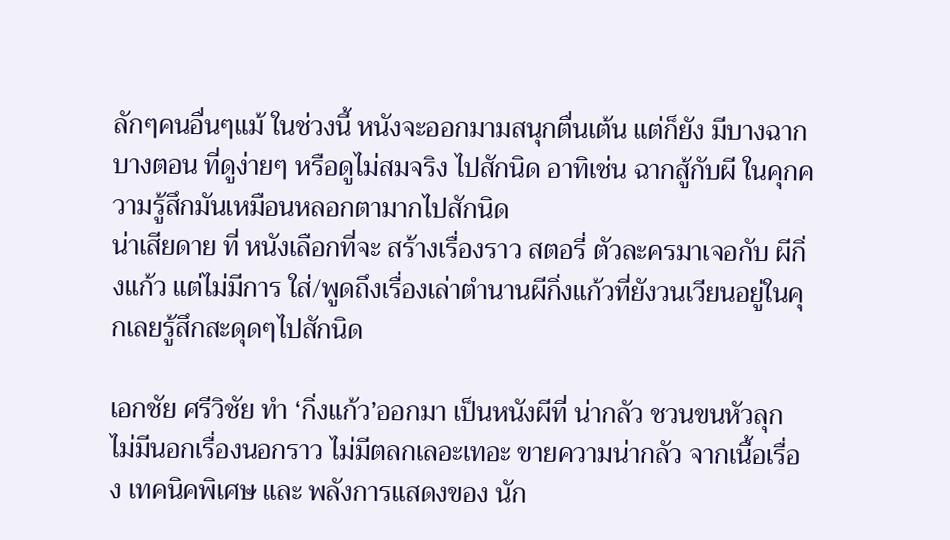ลักๆคนอื่นๆแม้ ในช่วงนี้ หนังจะออกมามสนุกตื่นเต้น แต่ก็ยัง มีบางฉากบางตอน ที่ดูง่ายๆ หรือดูไม่สมจริง ไปสักนิด อาทิเช่น ฉากสู้กับผี ในคุกความรู้สึกมันเหมือนหลอกตามากไปสักนิด
น่าเสียดาย ที่ หนังเลือกที่จะ สร้างเรื่องราว สตอรี่ ตัวละครมาเจอกับ ผีกิ่งแก้ว แต่ไม่มีการ ใส่/พูดถึงเรื่องเล่าตำนานผีกิ่งแก้วที่ยังวนเวียนอยู่ในคุกเลยรู้สึกสะดุดๆไปสักนิด

เอกชัย ศรีวิชัย ทำ ‘กิ่งแก้ว’ออกมา เป็นหนังผีที่ น่ากลัว ชวนขนหัวลุก ไม่มีนอกเรื่องนอกราว ไม่มีตลกเลอะเทอะ ขายความน่ากลัว จากเนื้อเรื่อง เทคนิคพิเศษ และ พลังการแสดงของ นัก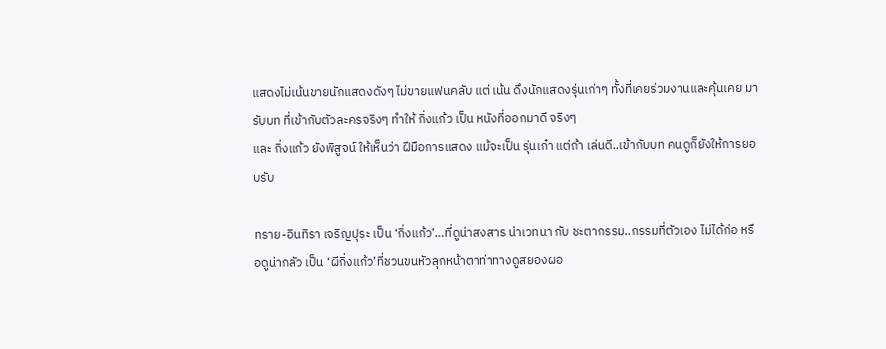แสดงไม่เน้นขายนักแสดงดังๆ ไม่ขายแฟนคลับ แต่ เน้น ดึงนักแสดงรุ่นเก่าๆ ทั้งที่เคยร่วมงานและคุ้นเคย มารับบท ที่เข้ากับตัวละครจริงๆ ทำให้ กิ่งแก้ว เป็น หนังที่ออกมาดี จริงๆ
และ กิ่งแก้ว ยังพิสูจน์ ให้เห็นว่า ฝีมือการแสดง แม้จะเป็น รุ่นเก๋า แต่ถ้า เล่นดี..เข้ากับบท คนดูก็ยังให้การยอบรับ

ทราย-อินทิรา เจริญปุระ เป็น ‘กิ่งแก้ว’…ที่ดูน่าสงสาร น่าเวทนา กับ ชะตากรรม..กรรมที่ตัวเอง ไม่ได้ก่อ หรือดูน่ากลัว เป็น ‘ผีกิ่งแก้ว’ที่ชวนขนหัวลุกหน้าตาท่าทางดูสยองผอ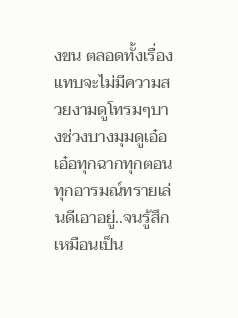งขน ตลอดทั้งเรื่อง แทบจะไม่มีความสวยงามดูโทรมๆบางช่วงบางมุมดูเอ๋อเอ๋อทุกฉากทุกตอนทุกอารมณ์ทรายเล่นดีเอาอยู่..จนรู้สึกเหมือนเป็น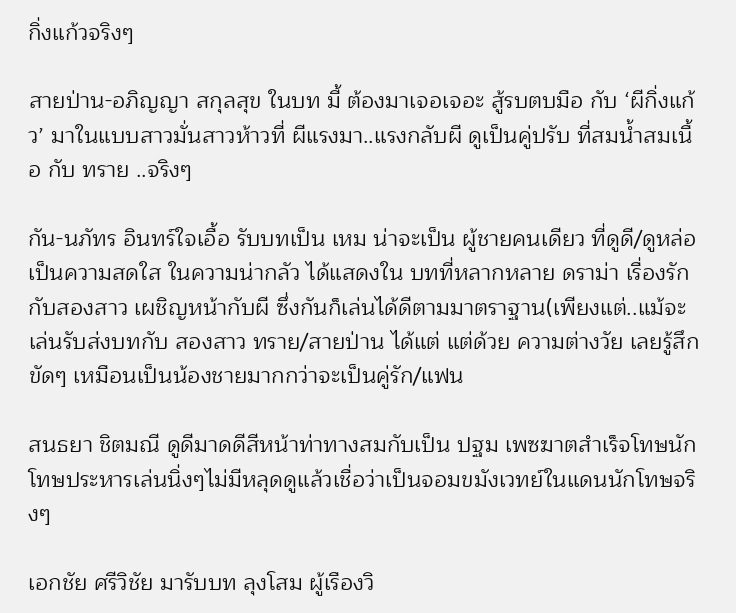กิ่งแก้วจริงๆ

สายป่าน-อภิญญา สกุลสุข ในบท มี้ ต้องมาเจอเจอะ สู้รบตบมือ กับ ‘ผีกิ่งแก้ว’ มาในแบบสาวมั่นสาวห้าวที่ ผีแรงมา..แรงกลับผี ดูเป็นคู่ปรับ ที่สมน้ำสมเนื้อ กับ ทราย ..จริงๆ

กัน-นภัทร อินทร์ใจเอื้อ รับบทเป็น เหม น่าจะเป็น ผู้ชายคนเดียว ที่ดูดี/ดูหล่อ เป็นความสดใส ในความน่ากลัว ได้แสดงใน บทที่หลากหลาย ดราม่า เรื่องรักกับสองสาว เผชิญหน้ากับผี ซึ่งกันก็เล่นได้ดีตามมาตราฐาน(เพียงแต่..แม้จะ เล่นรับส่งบทกับ สองสาว ทราย/สายป่าน ได้แต่ แต่ด้วย ความต่างวัย เลยรู้สึกขัดๆ เหมือนเป็นน้องชายมากกว่าจะเป็นคู่รัก/แฟน

สนธยา ชิตมณี ดูดีมาดดีสีหน้าท่าทางสมกับเป็น ปฐม เพซฆาตสำเร็จโทษนักโทษประหารเล่นนิ่งๆไม่มีหลุดดูแล้วเชื่อว่าเป็นจอมขมังเวทย์ในแดนนักโทษจริงๆ

เอกชัย ศรีวิชัย มารับบท ลุงโสม ผู้เรืองวิ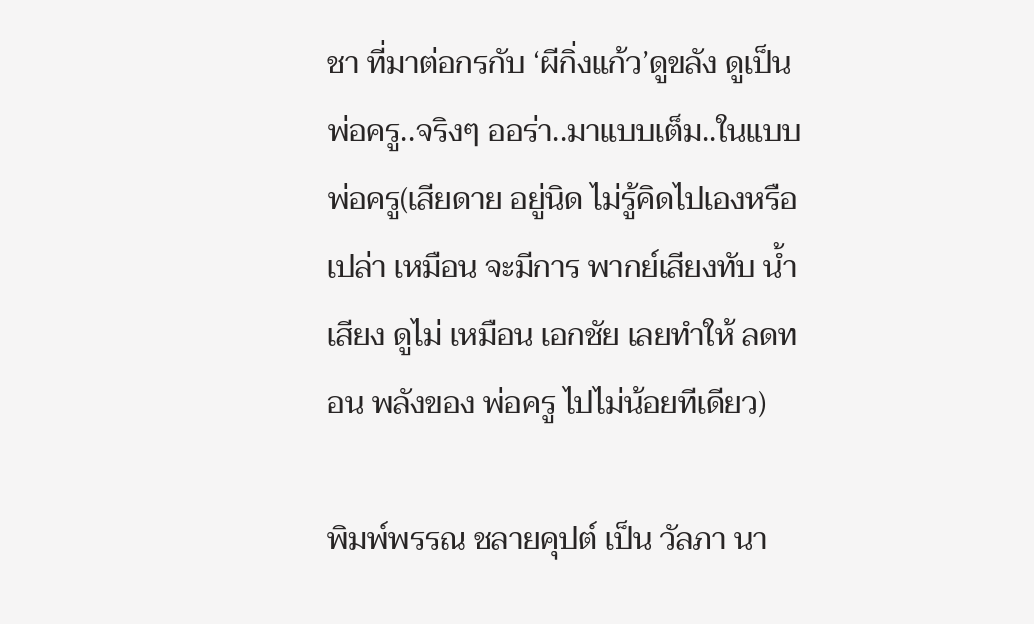ชา ที่มาต่อกรกับ ‘ผีกิ่งแก้ว’ดูขลัง ดูเป็นพ่อครู..จริงๆ ออร่า..มาแบบเต็ม..ในแบบ พ่อครู(เสียดาย อยู่นิด ไม่รู้คิดไปเองหรือเปล่า เหมือน จะมีการ พากย์เสียงทับ น้ำเสียง ดูไม่ เหมือน เอกชัย เลยทำให้ ลดทอน พลังของ พ่อครู ไปไม่น้อยทีเดียว)

พิมพ์พรรณ ชลายคุปต์ เป็น วัลภา นา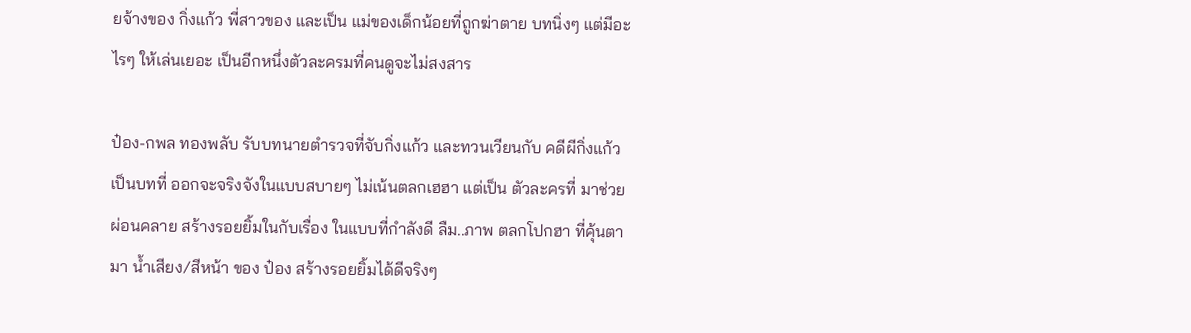ยจ้างของ กิ่งแก้ว พี่สาวของ และเป็น แม่ของเด็กน้อยที่ถูกฆ่าตาย บทนิ่งๆ แต่มีอะไรๆ ให้เล่นเยอะ เป็นอีกหนึ่งตัวละครมที่คนดูจะไม่สงสาร

ป๋อง-กพล ทองพลับ รับบทนายตำรวจที่จับกิ่งแก้ว และทวนเวียนกับ คดีผีกิ่งแก้ว เป็นบทที่ ออกจะจริงจังในแบบสบายๆ ไม่เน้นตลกเฮฮา แต่เป็น ตัวละครที่ มาช่วย ผ่อนคลาย สร้างรอยยิ้มในกับเรื่อง ในแบบที่กำลังดี ลืม..ภาพ ตลกโปกฮา ที่คุ้นตามา น้ำเสียง/สีหน้า ของ ป๋อง สร้างรอยยิ้มได้ดีจริงๆ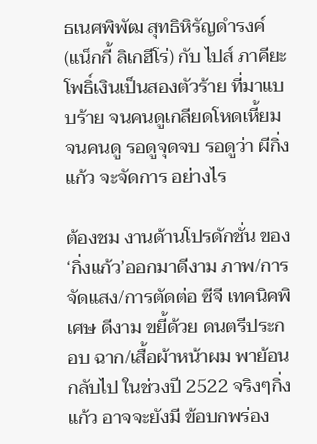ธเนศพิพัฒ สุทธิหิรัญดำรงค์ (แน็กกี้ ลิเกฮีโร่) กับ ไปส์ ภาคียะ โพธิ์เงินเป็นสองตัวร้าย ที่มาแบบร้าย จนคนดูเกลียดโหดเหี้ยม จนคนดู รอดูจุดจบ รอดูว่า ผีกิ่งแก้ว จะจัดการ อย่างไร

ต้องชม งานด้านโปรดักชั่น ของ ‘กิ่งแก้ว’ออกมาดีงาม ภาพ/การจัดแสง/การตัดต่อ ซีจี เทคนิคพิเศษ ดีงาม ขยี้ด้วย ดนตรีประกอบ ฉาก/เสื้อผ้าหน้าผม พาย้อนกลับไป ในช่วงปี 2522 จริงๆกิ่งแก้ว อาจจะยังมี ข้อบกพร่อง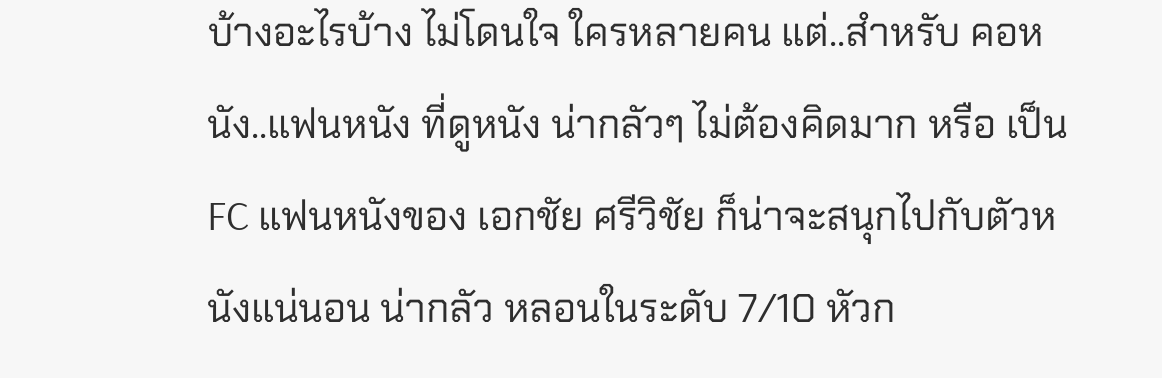บ้างอะไรบ้าง ไม่โดนใจ ใครหลายคน แต่..สำหรับ คอหนัง..แฟนหนัง ที่ดูหนัง น่ากลัวๆ ไม่ต้องคิดมาก หรือ เป็น FC แฟนหนังของ เอกชัย ศรีวิชัย ก็น่าจะสนุกไปกับตัวหนังแน่นอน น่ากลัว หลอนในระดับ 7/10 หัวก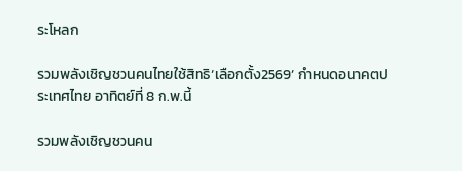ระโหลก

รวมพลังเชิญชวนคนไทยใช้สิทธิ‘เลือกตั้ง2569’ กำหนดอนาคตประเทศไทย อาทิตย์ที่ 8 ก.พ.นี้

รวมพลังเชิญชวนคน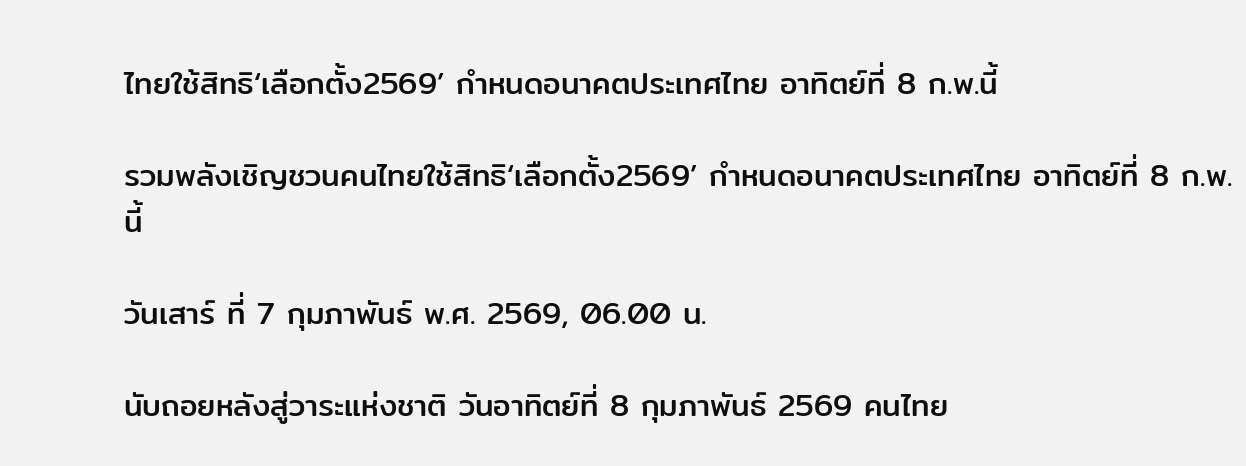ไทยใช้สิทธิ‘เลือกตั้ง2569’ กำหนดอนาคตประเทศไทย อาทิตย์ที่ 8 ก.พ.นี้

รวมพลังเชิญชวนคนไทยใช้สิทธิ‘เลือกตั้ง2569’ กำหนดอนาคตประเทศไทย อาทิตย์ที่ 8 ก.พ.นี้

วันเสาร์ ที่ 7 กุมภาพันธ์ พ.ศ. 2569, 06.00 น.

นับถอยหลังสู่วาระแห่งชาติ วันอาทิตย์ที่ 8 กุมภาพันธ์ 2569 คนไทย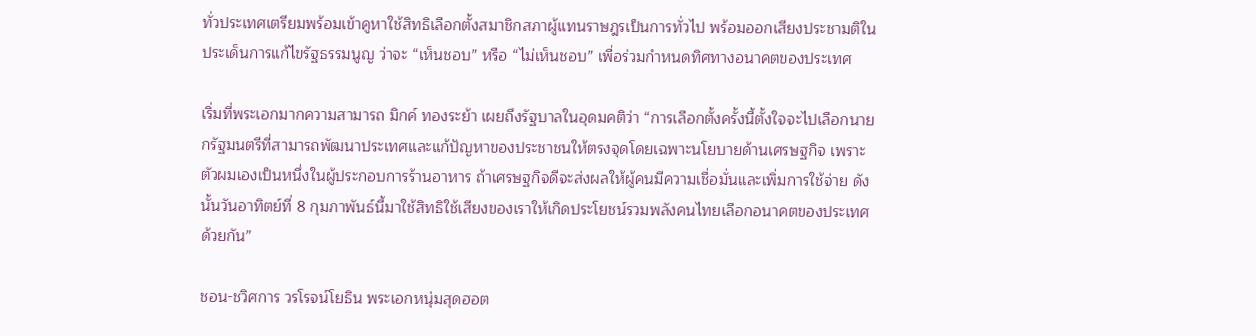ทั่วประเทศเตรียมพร้อมเข้าคูหาใช้สิทธิเลือกตั้งสมาชิกสภาผู้แทนราษฎรเป็นการทั่วไป พร้อมออกเสียงประชามติในประเด็นการแก้ไขรัฐธรรมนูญ ว่าจะ “เห็นชอบ” หรือ “ไม่เห็นชอบ” เพื่อร่วมกำหนดทิศทางอนาคตของประเทศ

เริ่มที่พระเอกมากความสามารถ มิกค์ ทองระย้า เผยถึงรัฐบาลในอุดมคติว่า “การเลือกตั้งครั้งนี้ตั้งใจจะไปเลือกนายกรัฐมนตรีที่สามารถพัฒนาประเทศและแก้ปัญหาของประชาชนให้ตรงจุดโดยเฉพาะนโยบายด้านเศรษฐกิจ เพราะตัวผมเองเป็นหนึ่งในผู้ประกอบการร้านอาหาร ถ้าเศรษฐกิจดีจะส่งผลให้ผู้คนมีความเชื่อมั่นและเพิ่มการใช้จ่าย ดังนั้นวันอาทิตย์ที่ 8 กุมภาพันธ์นี้มาใช้สิทธิใช้เสียงของเราให้เกิดประโยชน์รวมพลังคนไทยเลือกอนาคตของประเทศด้วยกัน”

ชอน-ชวิศการ วรโรจน์โยธิน พระเอกหนุ่มสุดฮอต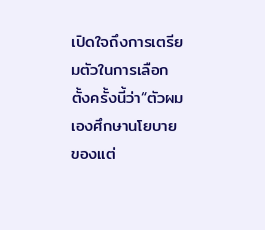เปิดใจถึงการเตรียมตัวในการเลือกตั้งครั้งนี้ว่า“ตัวผมเองศึกษานโยบายของแต่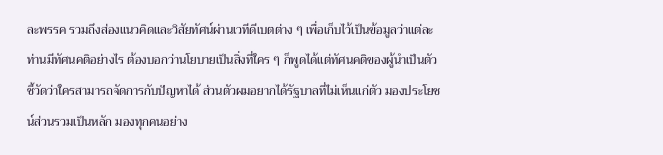ละพรรค รวมถึงส่องแนวคิดและวิสัยทัศน์ผ่านเวทีดีเบตต่าง ๆ เพื่อเก็บไว้เป็นข้อมูลว่าแต่ละท่านมีทัศนคติอย่างไร ต้องบอกว่านโยบายเป็นสิ่งที่ใคร ๆ ก็พูดได้แต่ทัศนคติของผู้นำเป็นตัวชี้วัดว่าใครสามารถจัดการกับปัญหาได้ ส่วนตัวผมอยากได้รัฐบาลที่ไม่เห็นแก่ตัว มองประโยชน์ส่วนรวมเป็นหลัก มองทุกคนอย่าง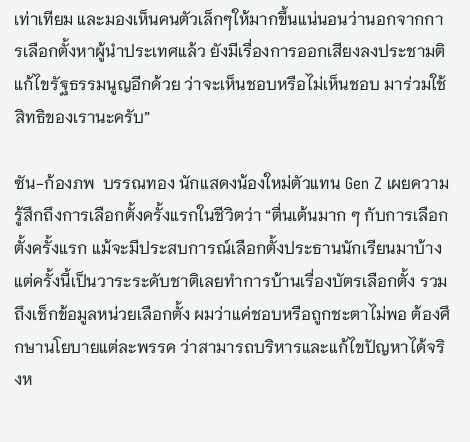เท่าเทียม และมองเห็นคนตัวเล็กๆให้มากขึ้นแน่นอนว่านอกจากการเลือกตั้งหาผู้นำประเทศแล้ว ยังมีเรื่องการออกเสียงลงประชามติแก้ไขรัฐธรรมนูญอีกด้วย ว่าจะเห็นชอบหรือไม่เห็นชอบ มาร่วมใช้สิทธิของเรานะครับ”

ซัน-ก้องภพ  บรรณทอง นักแสดงน้องใหม่ตัวแทน Gen Z เผยความรู้สึกถึงการเลือกตั้งครั้งแรกในชีวิตว่า “ตื่นเต้นมาก ๆ กับการเลือกตั้งครั้งแรก แม้จะมีประสบการณ์เลือกตั้งประธานนักเรียนมาบ้าง แต่ครั้งนี้เป็นวาระระดับชาติเลยทำการบ้านเรื่องบัตรเลือกตั้ง รวมถึงเช็กข้อมูลหน่วยเลือกตั้ง ผมว่าแค่ชอบหรือถูกชะตาไม่พอ ต้องศึกษานโยบายแต่ละพรรค ว่าสามารถบริหารและแก้ไขปัญหาได้จริงห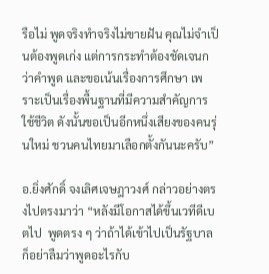รือไม่ พูดจริงทำจริงไม่ขายฝัน คุณไม่จำเป็นต้องพูดเก่ง แต่การกระทำต้องชัดเจนกว่าคำพูด และขอเน้นเรื่องการศึกษา เพราะเป็นเรื่องพื้นฐานที่มีความสำคัญการใช้ชีวิต ดังนั้นขอเป็นอีกหนึ่งเสียงของคนรุ่นใหม่ ชวนคนไทยมาเลือกตั้งกันนะครับ”

อ.ยิ่งศักดิ์ จงเลิศเจษฎาวงศ์ กล่าวอย่างตรงไปตรงมาว่า “หลังมีโอกาสได้ขึ้นเวทีดีเบตไป  พูดตรง ๆ ว่าถ้าได้เข้าไปเป็นรัฐบาล ก็อย่าลืมว่าพูดอะไรกับ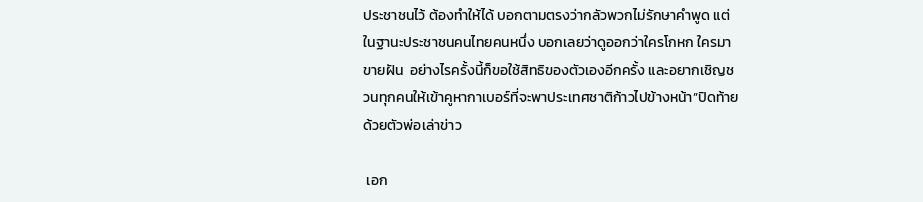ประชาชนไว้ ต้องทำให้ได้ บอกตามตรงว่ากลัวพวกไม่รักษาคำพูด แต่ในฐานะประชาชนคนไทยคนหนึ่ง บอกเลยว่าดูออกว่าใครโกหก ใครมาขายฝัน  อย่างไรครั้งนี้ก็ขอใช้สิทธิของตัวเองอีกครั้ง และอยากเชิญชวนทุกคนให้เข้าคูหากาเบอร์ที่จะพาประเทศชาติก้าวไปข้างหน้า”ปิดท้ายด้วยตัวพ่อเล่าข่าว

 เอก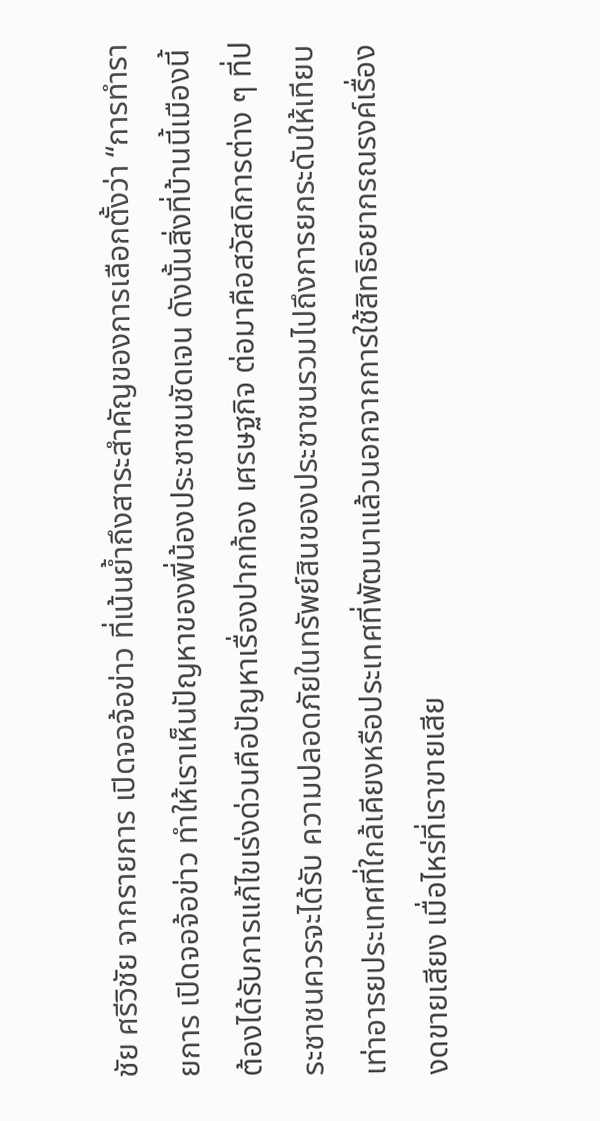ชัย ศรีวิชัย จากรายการ เปิดจอจ้อข่าว ที่เน้นย้ำถึงสาระสำคัญของการเลือกตั้งว่า “การทำรายการ เปิดจอจ้อข่าว ทำให้เราเห็นปัญหาของพี่น้องประชาชนชัดเจน ดังนั้นสิ่งที่บ้านนี้เมืองนี้ต้องได้รับการแก้ไขเร่งด่วนคือปัญหาเรื่องปากท้อง เศรษฐกิจ ต่อมาคือสวัสดิการต่าง ๆ ที่ประชาชนควรจะได้รับ ความปลอดภัยในทรัพย์สินของประชาชนรวมไปถึงการยกระดับให้เทียบเท่าอารยประเทศที่ใกล้เคียงหรือประเทศที่พัฒนาแล้วนอกจากการใช้สิทธิอยากรณรงค์เรื่องงดขายเสียง เมื่อไหร่ที่เราขายเสีย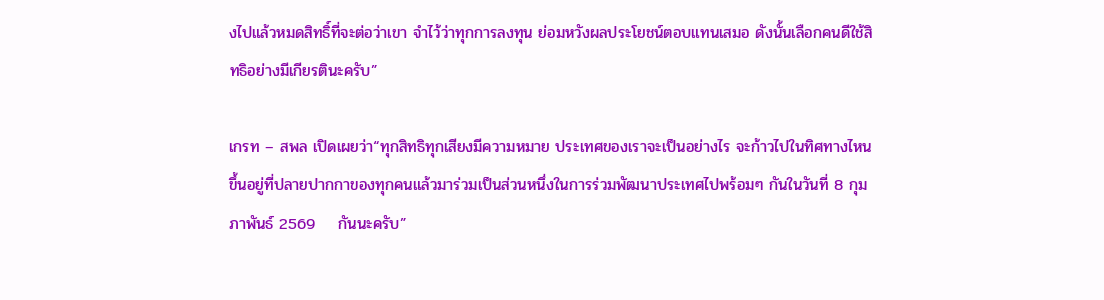งไปแล้วหมดสิทธิ์ที่จะต่อว่าเขา จำไว้ว่าทุกการลงทุน ย่อมหวังผลประโยชน์ตอบแทนเสมอ ดังนั้นเลือกคนดีใช้สิทธิอย่างมีเกียรตินะครับ”

เกรท – สพล เปิดเผยว่า“ทุกสิทธิทุกเสียงมีความหมาย ประเทศของเราจะเป็นอย่างไร จะก้าวไปในทิศทางไหนขึ้นอยู่ที่ปลายปากกาของทุกคนแล้วมาร่วมเป็นส่วนหนึ่งในการร่วมพัฒนาประเทศไปพร้อมๆ กันในวันที่ 8 กุมภาพันธ์ 2569    กันนะครับ”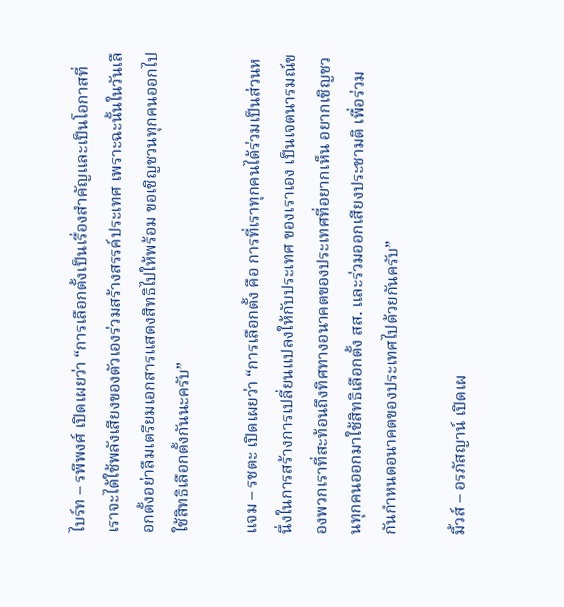ไบร์ท – รพีพงศ์ เปิดเผยว่า “การเลือกตั้งเป็นเรื่องสำคัญและเป็นโอกาสที่เราจะได้ใช้พลังเสียงของตัวเองร่วมสร้างสรรค์ประเทศ เพราะฉะนั้นในวันเลือกตั้งอย่าลืมเตรียมเอกสารแสดงสิทธิไปให้พร้อม ขอเชิญชวนทุกคนออกไปใช้สิทธิเลือกตั้งกันนะครับ”

แจม – รชตะ เปิดเผยว่า “การเลือกตั้ง คือ การที่เราทุกคนได้ร่วมเป็นส่วนหนึ่งในการสร้างการเปลี่ยนแปลงให้กับประเทศ ของเราเอง เป็นเจตนารมณ์ของพวกเราที่สะท้อนถึงทิศทางอนาคตของประเทศที่อยากเห็น อยากเชิญชวนทุกคนออกมาใช้สิทธิเลือกตั้ง สส. และร่วมออกเสียงประชามติ เพื่อร่วมกันกำหนดอนาคตของประเทศไปด้วยกันครับ”

มิ้วส์ – อรภัสญาน์ เปิดเผ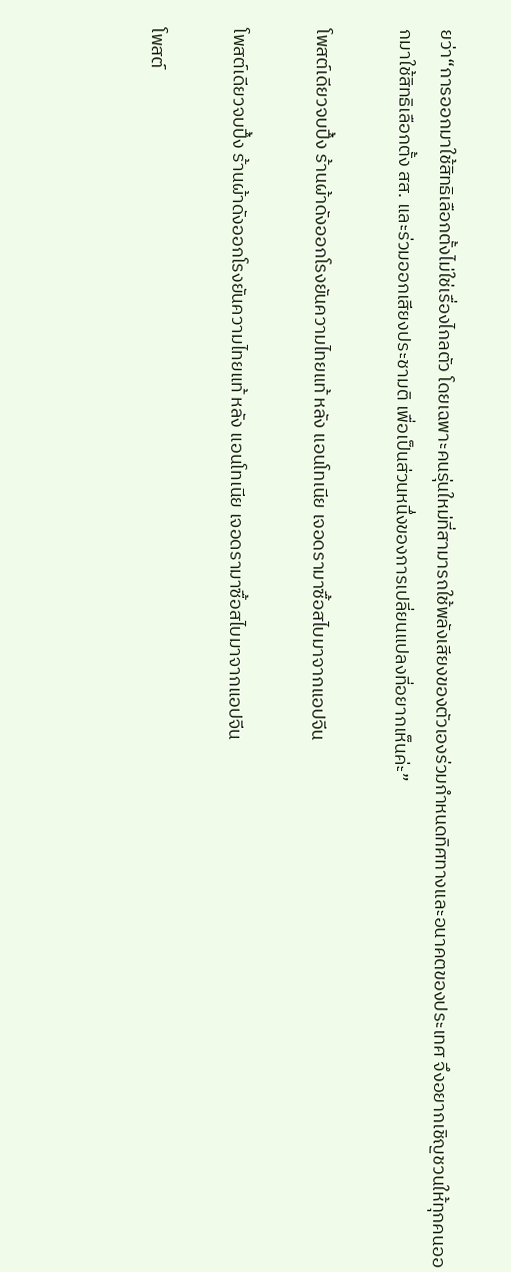ยว่า“การออกมาใช้สิทธิเลือกตั้งไม่ใช่เรื่องไกลตัว โดยเฉพาะคนรุ่นใหม่ที่สามารถใช้พลังเสียงของตัวเองร่วมกำหนดทิศทางและอนาคตของประเทศ จึงอยากเชิญชวนให้ทุกคนออกมาใช้สิทธิเลือกตั้ง สส. และร่วมออกเสียงประชามติ เพื่อเป็นส่วนหนึ่งของการเปลี่ยนแปลงที่อยากเห็นค่ะ”

โพสต์เดียวจบปึ้ง ร้านผ้าดังออกโรงยันความไทยแท้ หลัง แอนโทเนีย เจอดรามาซื้อสไบมาจากแอปจีน

โพสต์เดียวจบปึ้ง ร้านผ้าดังออกโรงยันความไทยแท้ หลัง แอนโทเนีย เจอดรามาซื้อสไบมาจากแอปจีน

โพสต์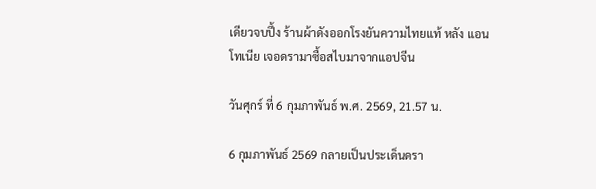เดียวจบปึ้ง ร้านผ้าดังออกโรงยันความไทยแท้ หลัง แอนโทเนีย เจอดรามาซื้อสไบมาจากแอปจีน

วันศุกร์ ที่ 6 กุมภาพันธ์ พ.ศ. 2569, 21.57 น.

6 กุมภาพันธ์ 2569 กลายเป็นประเด็นดรา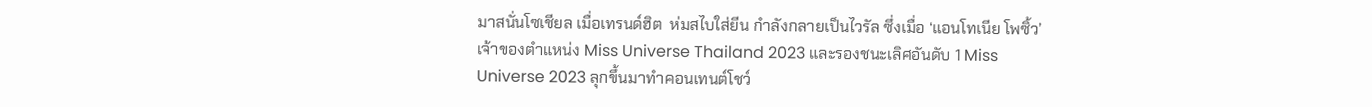มาสนั่นโซเชียล เมื่อเทรนด์ฮิต  ห่มสไบใส่ยีน กำลังกลายเป็นไวรัล ซึ่งเมื่อ ‘แอนโทเนีย โพซิ้ว’ เจ้าของตำแหน่ง Miss Universe Thailand 2023 และรองชนะเลิศอันดับ 1 Miss Universe 2023 ลุกขึ้นมาทำคอนเทนต์โชว์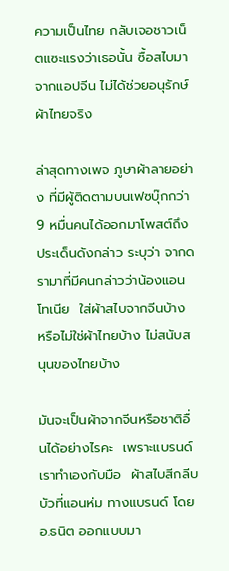ความเป็นไทย กลับเจอชาวเน็ตแซะแรงว่าเธอนั้น ซื้อสไบมาจากแอปจีน ไม่ได้ช่วยอนุรักษ์ผ้าไทยจริง

ล่าสุดทางเพจ ภูษาผ้าลายอย่าง ที่มีผู้ติดตามบนเฟซบุ๊กกว่า 9 หมื่นคนได้ออกมาโพสต์ถึงประเด็นดังกล่าว ระบุว่า จากดรามาที่มีคนกล่าวว่าน้องแอนโทเนีย  ใส่ผ้าสไบจากจีนบ้าง หรือไม่ใช่ผ้าไทยบ้าง ไม่สนับสนุนของไทยบ้าง

มันจะเป็นผ้าจากจีนหรือชาติอื่นได้อย่างไรคะ  เพราะแบรนด์เราทำเองกับมือ  ผ้าสไบสีกลีบบัวที่แอนห่ม ทางแบรนด์ โดย อ.ธนิต ออกแบบมา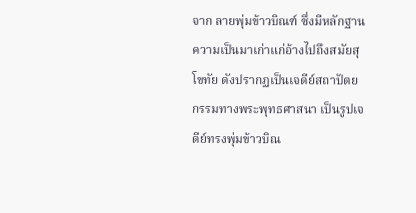จาก ลายพุ่มข้าวบิณฑ์ ซึ่งมีหลักฐานความเป็นมาเก่าแก่อ้างไปถึงสมัยสุโขทัย ดังปรากฏเป็นเจดีย์สถาปัตยกรรมทางพระพุทธศาสนา เป็นรูปเจดีย์ทรงพุ่มข้าวบิณ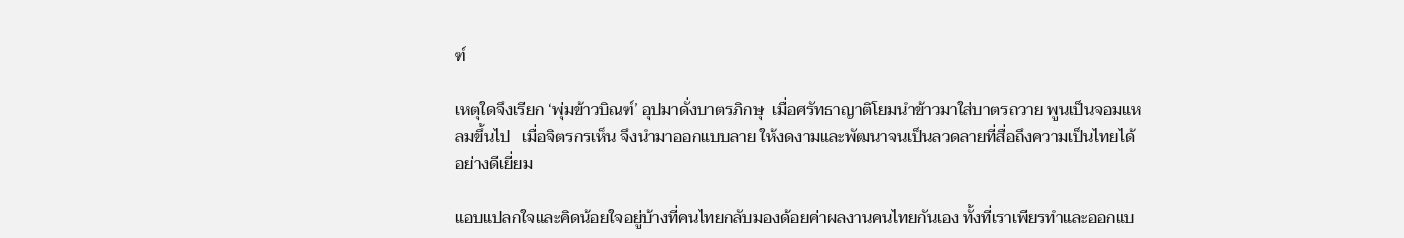ฑ์

เหตุใดจึงเรียก ‘พุ่มข้าวบิณฑ์’ อุปมาดั่งบาตรภิกษุ  เมื่อศรัทธาญาติโยมนำข้าวมาใส่บาตรถวาย พูนเป็นจอมแหลมขึ้นไป   เมื่อจิตรกรเห็น จึงนำมาออกแบบลาย ให้งดงามและพัฒนาจนเป็นลวดลายที่สื่อถึงความเป็นไทยได้อย่างดีเยี่ยม

แอบแปลกใจและคิดน้อยใจอยู่บ้างที่คนไทยกลับมองด้อยค่าผลงานคนไทยกันเอง ทั้งที่เราเพียรทำและออกแบ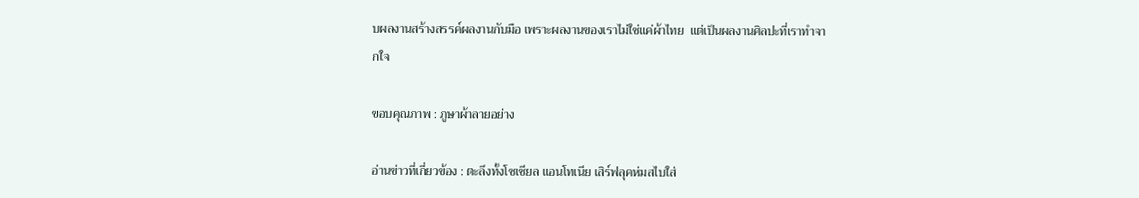บผลงานสร้างสรรค์ผลงานกับมือ เพราะผลงานของเราไม่ใช่แค่ผ้าไทย  แต่เป็นผลงานศิลปะที่เราทำจากใจ

ขอบคุณภาพ : ภูษาผ้าลายอย่าง

อ่านข่าวที่เกี่ยวข้อง : ตะลึงทั้งโซเชียล แอนโทเนีย เสิร์ฟลุคห่มสไบใส่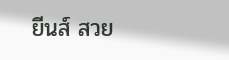ยีนส์ สวย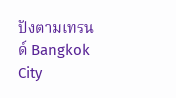ปังตามเทรนด์ Bangkok City